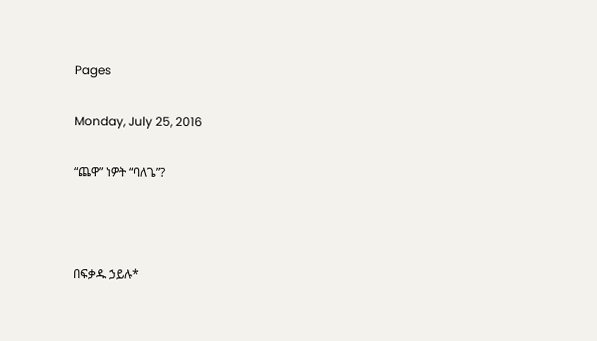Pages

Monday, July 25, 2016

“ጨዋ” ነዎት “ባለጌ”?



በፍቃዱ ኃይሉ*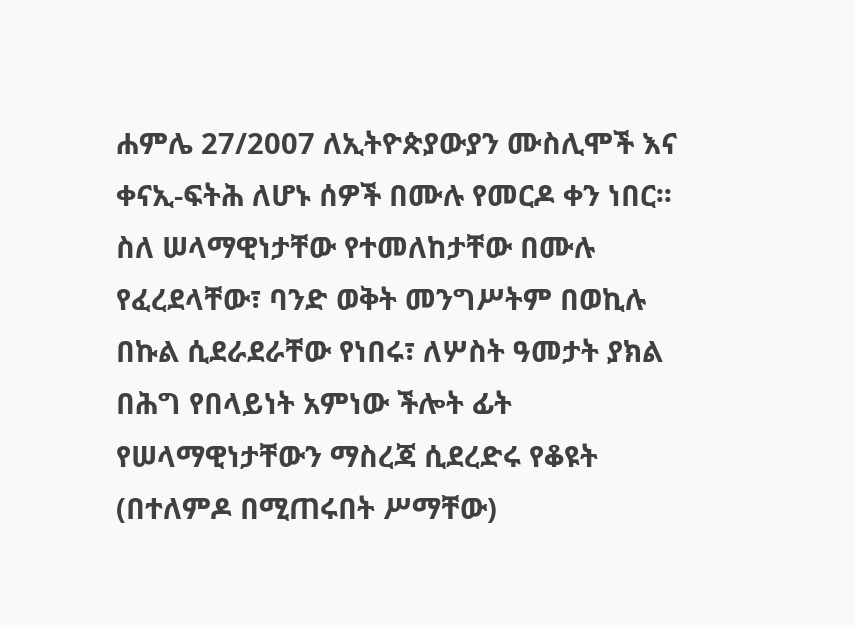ሐምሌ 27/2007 ለኢትዮጵያውያን ሙስሊሞች እና ቀናኢ-ፍትሕ ለሆኑ ሰዎች በሙሉ የመርዶ ቀን ነበር፡፡ ስለ ሠላማዊነታቸው የተመለከታቸው በሙሉ የፈረደላቸው፣ ባንድ ወቅት መንግሥትም በወኪሉ በኩል ሲደራደራቸው የነበሩ፣ ለሦስት ዓመታት ያክል በሕግ የበላይነት አምነው ችሎት ፊት የሠላማዊነታቸውን ማስረጃ ሲደረድሩ የቆዩት (በተለምዶ በሚጠሩበት ሥማቸው)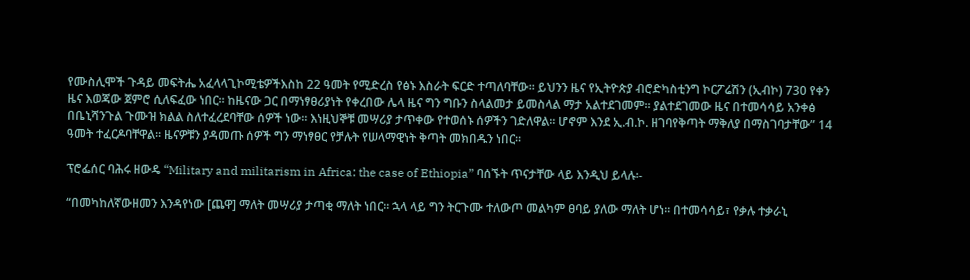የሙስሊሞች ጉዳይ መፍትሔ አፈላላጊኮሚቴዎችእስከ 22 ዓመት የሚድረስ የፅኑ እስራት ፍርድ ተጣለባቸው፡፡ ይህንን ዜና የኢትዮጵያ ብሮድካስቲንግ ኮርፖሬሽን (ኢብኮ) 730 የቀን ዜና እወጃው ጀምሮ ሲለፍፈው ነበር፡፡ ከዜናው ጋር በማነፃፀሪያነት የቀረበው ሌላ ዜና ግን ግቡን ስላልመታ ይመስላል ማታ አልተደገመም፡፡ ያልተደገመው ዜና በተመሳሳይ አንቀፅ በቤኒሻንጉል ጉሙዝ ክልል ስለተፈረደባቸው ሰዎች ነው፡፡ እነዚህኞቹ መሣሪያ ታጥቀው የተወሰኑ ሰዎችን ገድለዋል፡፡ ሆኖም እንደ ኢ.ብ.ኮ. ዘገባየቅጣት ማቅለያ በማስገባታቸው” 14 ዓመት ተፈርዶባቸዋል፡፡ ዜናዎቹን ያዳመጡ ሰዎች ግን ማነፃፀር የቻሉት የሠላማዊነት ቅጣት መክበዱን ነበር፡፡

ፕሮፌሰር ባሕሩ ዘውዴ “Military and militarism in Africa: the case of Ethiopia” ባሰኙት ጥናታቸው ላይ እንዲህ ይላሉ፡-

“በመካከለኛውዘመን እንዳየነው [ጨዋ] ማለት መሣሪያ ታጣቂ ማለት ነበር፡፡ ኋላ ላይ ግን ትርጉሙ ተለውጦ መልካም ፀባይ ያለው ማለት ሆነ፡፡ በተመሳሳይ፣ የቃሉ ተቃራኒ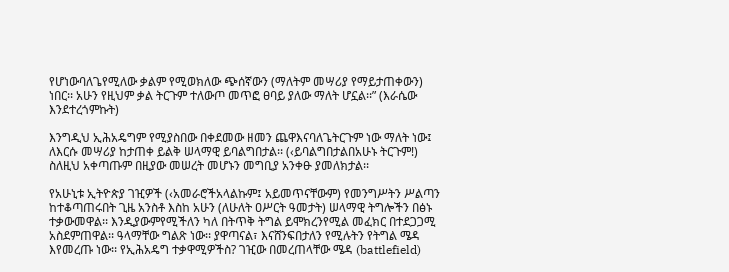የሆነውባለጌየሚለው ቃልም የሚወክለው ጭሰኛውን (ማለትም መሣሪያ የማይታጠቀውን) ነበር፡፡ አሁን የዚህም ቃል ትርጉም ተለውጦ መጥፎ ፀባይ ያለው ማለት ሆኗል፡፡” (እራሴው እንደተረጎምኩት)

እንግዲህ ኢሕአዴግም የሚያስበው በቀደመው ዘመን ጨዋእናባለጌትርጉም ነው ማለት ነው፤ ለእርሱ መሣሪያ ከታጠቀ ይልቅ ሠላማዊ ይባልግበታል፡፡ (‹ይባልግበታልበአሁኑ ትርጉም!) ስለዚህ አቀጣጡም በዚያው መሠረት መሆኑን መግቢያ አንቀፁ ያመለክታል፡፡

የአሁኒቱ ኢትዮጵያ ገዢዎች (‹አመራሮችአላልኩም፤ አይመጥናቸውም) የመንግሥትን ሥልጣን ከተቆጣጠሩበት ጊዜ አንስቶ እስከ አሁን (ለሁለት ዐሥርት ዓመታት) ሠላማዊ ትግሎችን በፅኑ ተቃውመዋል፡፡ እንዲያውምየሚችለን ካለ በትጥቅ ትግል ይሞክረንየሚል መፈክር በተደጋጋሚ አስደምጠዋል፡፡ ዓላማቸው ግልጽ ነው፡፡ ያዋጣናል፣ እናሸንፍበታለን የሚሉትን የትግል ሜዳ እየመረጡ ነው፡፡ የኢሕአዴግ ተቃዋሚዎችስ? ገዢው በመረጠላቸው ሜዳ (battlefield)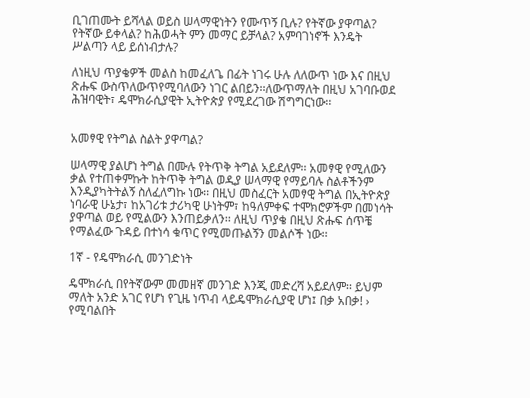ቢገጠሙት ይሻላል ወይስ ሠላማዊነትን የሙጥኝ ቢሉ? የትኛው ያዋጣል? የትኛው ይቀላል? ከሕወሓት ምን መማር ይቻላል? አምባገነኖች እንዴት ሥልጣን ላይ ይሰነብታሉ?

ለነዚህ ጥያቄዎች መልስ ከመፈለጌ በፊት ነገሩ ሁሉ ለለውጥ ነው እና በዚህ ጽሑፍ ውስጥለውጥየሚባለውን ነገር ልበይን፡፡ለውጥማለት በዚህ አገባቡወደ ሕዝባዊት፣ ዴሞክራሲያዊት ኢትዮጵያ የሚደረገው ሽግግርነው፡፡


አመፃዊ የትግል ስልት ያዋጣል?

ሠላማዊ ያልሆነ ትግል በሙሉ የትጥቅ ትግል አይደለም፡፡ አመፃዊ የሚለውን ቃል የተጠቀምኩት ከትጥቅ ትግል ወዲያ ሠላማዊ የማይባሉ ስልቶችንም እንዲያካትትልኝ ስለፈለግኩ ነው፡፡ በዚህ መስፈርት አመፃዊ ትግል በኢትዮጵያ ነባራዊ ሁኔታ፣ ከአገሪቱ ታሪካዊ ሁነትም፣ ከዓለምቀፍ ተሞክሮዎችም በመነሳት ያዋጣል ወይ የሚልውን እንጠይቃለን፡፡ ለዚህ ጥያቄ በዚህ ጽሑፍ ሰጥቼ የማልፈው ጉዳይ በተነሳ ቁጥር የሚመጡልኝን መልሶች ነው፡፡

1ኛ - የዴሞክራሲ መንገድነት

ዴሞክራሲ በየትኛውም መመዘኛ መንገድ እንጂ መድረሻ አይደለም፡፡ ይህም ማለት አንድ አገር የሆነ የጊዜ ነጥብ ላይዴሞክራሲያዊ ሆነ፤ በቃ አበቃ! › የሚባልበት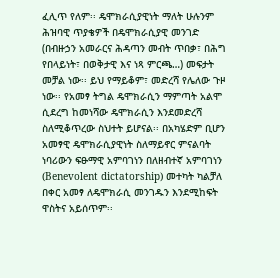ፈሊጥ የለም፡፡ ዴሞክራሲያዊነት ማለት ሁሉንም ሕዝባዊ ጥያቄዎች በዴሞክራሲያዊ መንገድ (በብዙኃን አመራርና ሕዳጣን መብት ጥበቃ፣ በሕግ የበላይነት፣ በወቅታዊ እና ነጻ ምርጫ…) መፍታት መቻል ነው፡፡ ይህ የማይቆም፣ መድረሻ የሌለው ጉዞ ነው፡፡ የአመፃ ትግል ዴሞክራሲን ማምጣት አልሞ ሲደረግ ከመነሻው ዴሞክራሲን እንደመድረሻ ስለሚቆጥረው ስህተት ይሆናል፡፡ በአካሄድም ቢሆን አመፃዊ ዴሞክራሲያዊነት ስለማይኖር ምናልባት ነባሪውን ፍፁማዊ አምባገነን በለዘብተኛ አምባገነን (Benevolent dictatorship) መተካት ካልቻለ በቀር አመፃ ለዴሞክራሲ መንገዱን እንደሚከፍት ዋስትና አይሰጥም፡፡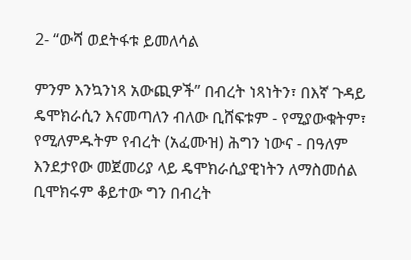2- “ውሻ ወደትፋቱ ይመለሳል

ምንም እንኳንነጻ አውጪዎች” በብረት ነጻነትን፣ በእኛ ጉዳይ ዴሞክራሲን እናመጣለን ብለው ቢሸፍቱም - የሚያውቁትም፣ የሚለምዱትም የብረት (አፈሙዝ) ሕግን ነውና - በዓለም እንደታየው መጀመሪያ ላይ ዴሞክራሲያዊነትን ለማስመሰል ቢሞክሩም ቆይተው ግን በብረት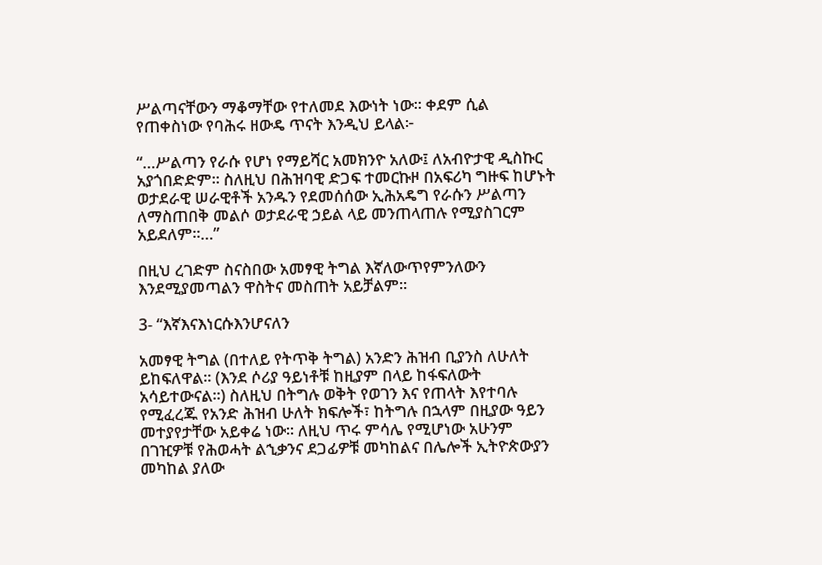ሥልጣናቸውን ማቆማቸው የተለመደ እውነት ነው፡፡ ቀደም ሲል የጠቀስነው የባሕሩ ዘውዴ ጥናት እንዲህ ይላል፦

“…ሥልጣን የራሱ የሆነ የማይሻር አመክንዮ አለው፤ ለአብዮታዊ ዲስኩር አያጎበድድም፡፡ ስለዚህ በሕዝባዊ ድጋፍ ተመርኩዞ በአፍሪካ ግዙፍ ከሆኑት ወታደራዊ ሠራዊቶች አንዱን የደመሰሰው ኢሕአዴግ የራሱን ሥልጣን ለማስጠበቅ መልሶ ወታደራዊ ኃይል ላይ መንጠላጠሉ የሚያስገርም አይደለም፡፡…”

በዚህ ረገድም ስናስበው አመፃዊ ትግል እኛለውጥየምንለውን እንደሚያመጣልን ዋስትና መስጠት አይቻልም፡፡

3- “እኛእናእነርሱእንሆናለን

አመፃዊ ትግል (በተለይ የትጥቅ ትግል) አንድን ሕዝብ ቢያንስ ለሁለት ይከፍለዋል፡፡ (እንደ ሶሪያ ዓይነቶቹ ከዚያም በላይ ከፋፍለውት አሳይተውናል፡፡) ስለዚህ በትግሉ ወቅት የወገን እና የጠላት እየተባሉ የሚፈረጁ የአንድ ሕዝብ ሁለት ክፍሎች፣ ከትግሉ በኋላም በዚያው ዓይን መተያየታቸው አይቀሬ ነው፡፡ ለዚህ ጥሩ ምሳሌ የሚሆነው አሁንም በገዢዎቹ የሕወሓት ልኂቃንና ደጋፊዎቹ መካከልና በሌሎች ኢትዮጵውያን መካከል ያለው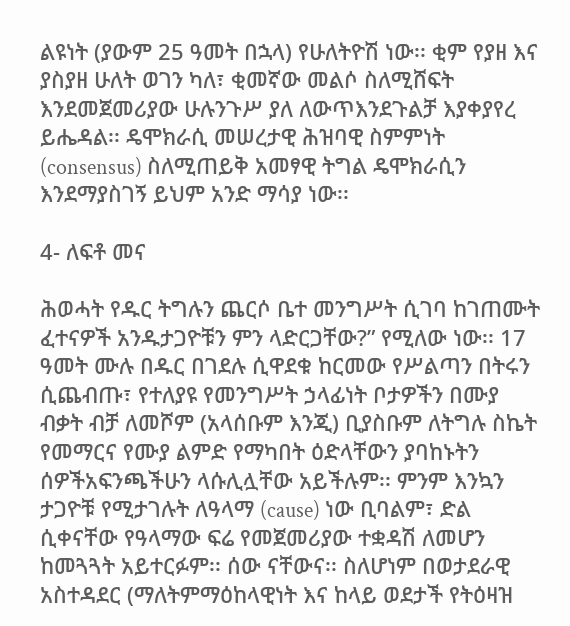ልዩነት (ያውም 25 ዓመት በኋላ) የሁለትዮሽ ነው፡፡ ቂም የያዘ እና ያስያዘ ሁለት ወገን ካለ፣ ቂመኛው መልሶ ስለሚሸፍት እንደመጀመሪያው ሁሉንጉሥ ያለ ለውጥእንደጉልቻ እያቀያየረ ይሔዳል፡፡ ዴሞክራሲ መሠረታዊ ሕዝባዊ ስምምነት (consensus) ስለሚጠይቅ አመፃዊ ትግል ዴሞክራሲን እንደማያስገኝ ይህም አንድ ማሳያ ነው፡፡

4- ለፍቶ መና

ሕወሓት የዱር ትግሉን ጨርሶ ቤተ መንግሥት ሲገባ ከገጠሙት ፈተናዎች አንዱታጋዮቹን ምን ላድርጋቸው?” የሚለው ነው፡፡ 17 ዓመት ሙሉ በዱር በገደሉ ሲዋደቁ ከርመው የሥልጣን በትሩን ሲጨብጡ፣ የተለያዩ የመንግሥት ኃላፊነት ቦታዎችን በሙያ ብቃት ብቻ ለመሾም (አላሰቡም እንጂ) ቢያስቡም ለትግሉ ስኬት የመማርና የሙያ ልምድ የማካበት ዕድላቸውን ያባከኑትን ሰዎችአፍንጫችሁን ላሱሊሏቸው አይችሉም፡፡ ምንም እንኳን ታጋዮቹ የሚታገሉት ለዓላማ (cause) ነው ቢባልም፣ ድል ሲቀናቸው የዓላማው ፍሬ የመጀመሪያው ተቋዳሽ ለመሆን ከመጓጓት አይተርፉም፡፡ ሰው ናቸውና፡፡ ስለሆነም በወታደራዊ አስተዳደር (ማለትምማዕከላዊነት እና ከላይ ወደታች የትዕዛዝ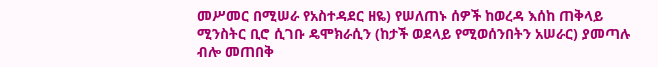መሥመር በሚሠራ የአስተዳደር ዘዬ) የሠለጠኑ ሰዎች ከወረዳ እሰከ ጠቅላይ ሚንስትር ቢሮ ሲገቡ ዴሞክራሲን (ከታች ወደላይ የሚወሰንበትን አሠራር) ያመጣሉ ብሎ መጠበቅ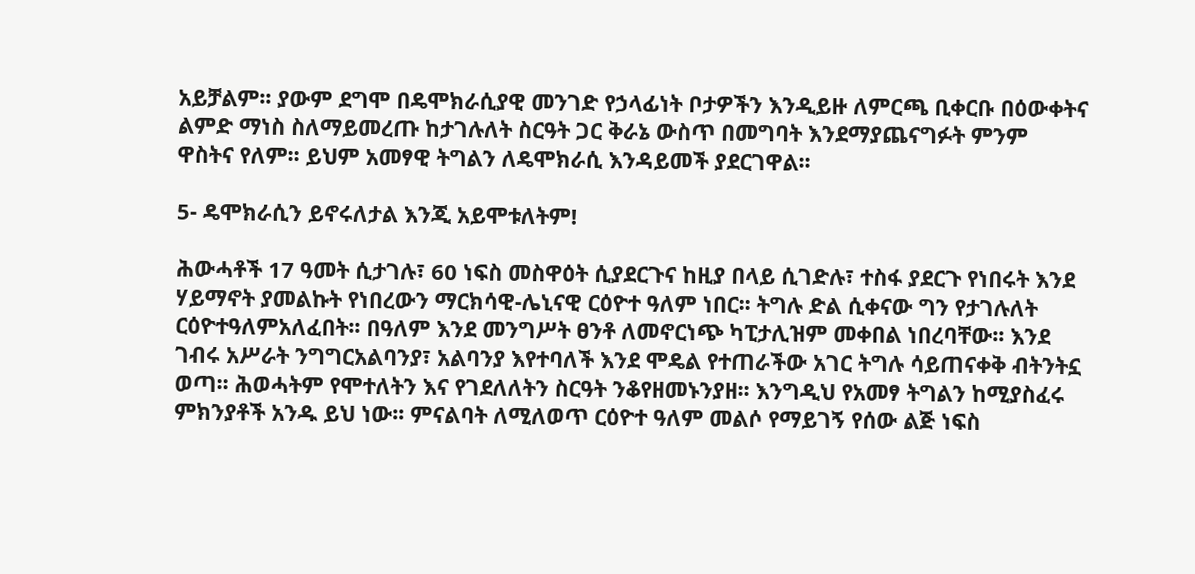አይቻልም፡፡ ያውም ደግሞ በዴሞክራሲያዊ መንገድ የኃላፊነት ቦታዎችን እንዲይዙ ለምርጫ ቢቀርቡ በዕውቀትና ልምድ ማነስ ስለማይመረጡ ከታገሉለት ስርዓት ጋር ቅራኔ ውስጥ በመግባት እንደማያጨናግፉት ምንም ዋስትና የለም፡፡ ይህም አመፃዊ ትግልን ለዴሞክራሲ እንዳይመች ያደርገዋል፡፡

5- ዴሞክራሲን ይኖሩለታል እንጂ አይሞቱለትም!

ሕውሓቶች 17 ዓመት ሲታገሉ፣ 60 ነፍስ መስዋዕት ሲያደርጉና ከዚያ በላይ ሲገድሉ፣ ተስፋ ያደርጉ የነበሩት እንደ ሃይማኖት ያመልኩት የነበረውን ማርክሳዊ-ሌኒናዊ ርዕዮተ ዓለም ነበር፡፡ ትግሉ ድል ሲቀናው ግን የታገሉለት ርዕዮተዓለምአለፈበት፡፡ በዓለም እንደ መንግሥት ፀንቶ ለመኖርነጭ ካፒታሊዝም መቀበል ነበረባቸው፡፡ እንደ ገብሩ አሥራት ንግግርአልባንያ፣ አልባንያ እየተባለች እንደ ሞዴል የተጠራችው አገር ትግሉ ሳይጠናቀቅ ብትንትኗ ወጣ፡፡ ሕወሓትም የሞተለትን እና የገደለለትን ስርዓት ንቆየዘመኑንያዘ፡፡ እንግዲህ የአመፃ ትግልን ከሚያስፈሩ ምክንያቶች አንዱ ይህ ነው፡፡ ምናልባት ለሚለወጥ ርዕዮተ ዓለም መልሶ የማይገኝ የሰው ልጅ ነፍስ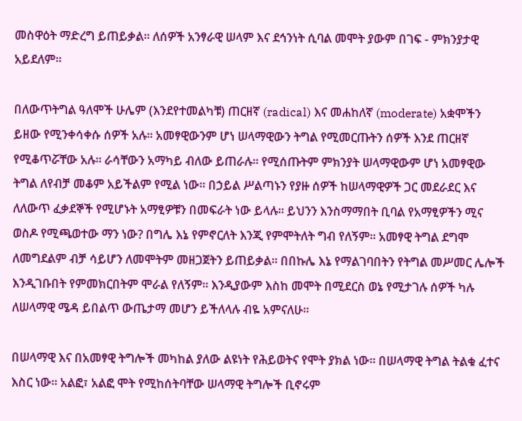መስዋዕት ማድረግ ይጠይቃል፡፡ ለሰዎች አንፃራዊ ሠላም እና ደኅንነት ሲባል መሞት ያውም በገፍ - ምክንያታዊ አይደለም፡፡

በለውጥትግል ዓለሞች ሁሌም (እንደየተመልካቹ) ጠርዘኛ (radical) እና መሐከለኛ (moderate) አቋሞችን ይዘው የሚንቀሳቀሱ ሰዎች አሉ፡፡ አመፃዊውንም ሆነ ሠላማዊውን ትግል የሚመርጡትን ሰዎች እንደ ጠርዘኛ የሚቆጥሯቸው አሉ፡፡ ራሳቸውን አማካይ ብለው ይጠራሉ፡፡ የሚሰጡትም ምክንያት ሠላማዊውም ሆነ አመፃዊው ትግል ለየብቻ መቆም አይችልም የሚል ነው፡፡ በኃይል ሥልጣኑን የያዙ ሰዎች ከሠላማዊዎች ጋር መደራደር እና ለለውጥ ፈቃደኞች የሚሆኑት አማፂዎቹን በመፍራት ነው ይላሉ፡፡ ይህንን እንስማማበት ቢባል የአማፂዎችን ሚና ወስዶ የሚጫወተው ማን ነው? በግሌ እኔ የምኖርለት እንጂ የምሞትለት ግብ የለኝም፡፡ አመፃዊ ትግል ደግሞ ለመግደልም ብቻ ሳይሆን ለመሞትም መዘጋጀትን ይጠይቃል፡፡ በበኩሌ እኔ የማልገባበትን የትግል መሥመር ሌሎች እንዲገቡበት የምመክርበትም ሞራል የለኝም፡፡ እንዲያውም እስከ መሞት በሚደርስ ወኔ የሚታገሉ ሰዎች ካሉ ለሠላማዊ ሜዳ ይበልጥ ውጤታማ መሆን ይችለላሉ ብዬ አምናለሁ፡፡

በሠላማዊ እና በአመፃዊ ትግሎች መካከል ያለው ልዩነት የሕይወትና የሞት ያክል ነው፡፡ በሠላማዊ ትግል ትልቁ ፈተና እስር ነው፡፡ አልፎ፣ አልፎ ሞት የሚከሰትባቸው ሠላማዊ ትግሎች ቢኖሩም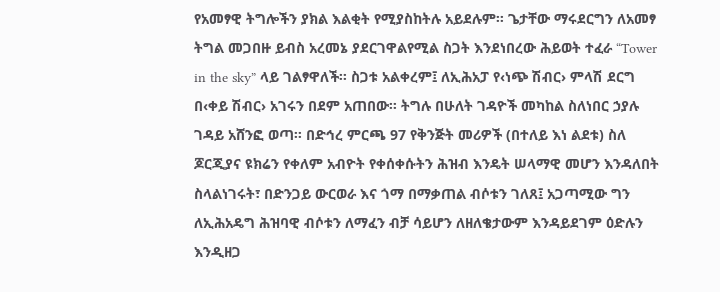የአመፃዊ ትግሎችን ያክል እልቂት የሚያስከትሉ አይደሉም፡፡ ጌታቸው ማሩደርግን ለአመፃ ትግል መጋበዙ ይብስ አረመኔ ያደርገዋልየሚል ስጋት እንደነበረው ሕይወት ተፈራ “Tower in the sky” ላይ ገልፃዋለች፡፡ ስጋቱ አልቀረም፤ ለኢሕአፓ የ‹ነጭ ሽብር› ምላሽ ደርግ በ‹ቀይ ሽብር› አገሩን በደም አጠበው፡፡ ትግሉ በሁለት ገዳዮች መካከል ስለነበር ኃያሉ ገዳይ አሸንፎ ወጣ፡፡ በድኅረ ምርጫ 97 የቅንጅት መሪዎች (በተለይ እነ ልደቱ) ስለ ጆርጂያና ዩክሬን የቀለም አብዮት የቀሰቀሱትን ሕዝብ እንዴት ሠላማዊ መሆን እንዳለበት ስላልነገሩት፣ በድንጋይ ውርወራ እና ጎማ በማቃጠል ብሶቱን ገለጸ፤ አጋጣሚው ግን ለኢሕአዴግ ሕዝባዊ ብሶቱን ለማፈን ብቻ ሳይሆን ለዘለቄታውም እንዳይደገም ዕድሉን እንዲዘጋ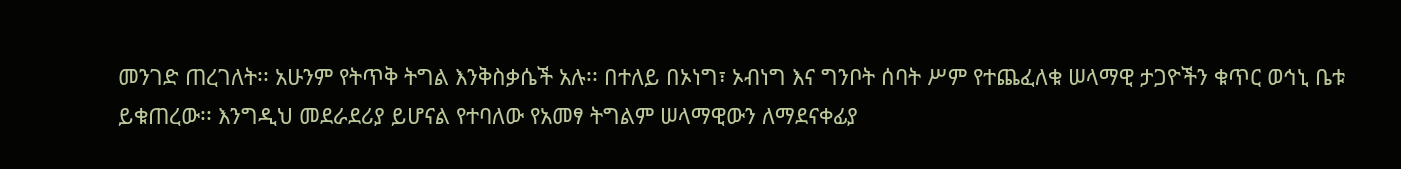መንገድ ጠረገለት፡፡ አሁንም የትጥቅ ትግል እንቅስቃሴች አሉ፡፡ በተለይ በኦነግ፣ ኦብነግ እና ግንቦት ሰባት ሥም የተጨፈለቁ ሠላማዊ ታጋዮችን ቁጥር ወኅኒ ቤቱ ይቁጠረው፡፡ እንግዲህ መደራደሪያ ይሆናል የተባለው የአመፃ ትግልም ሠላማዊውን ለማደናቀፊያ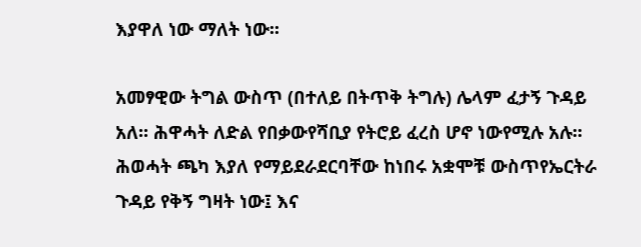እያዋለ ነው ማለት ነው፡፡

አመፃዊው ትግል ውስጥ (በተለይ በትጥቅ ትግሉ) ሌላም ፈታኝ ጉዳይ አለ፡፡ ሕዋሓት ለድል የበቃውየሻቢያ የትሮይ ፈረስ ሆኖ ነውየሚሉ አሉ፡፡ ሕወሓት ጫካ እያለ የማይደራደርባቸው ከነበሩ አቋሞቹ ውስጥየኤርትራ ጉዳይ የቅኝ ግዛት ነው፤ እና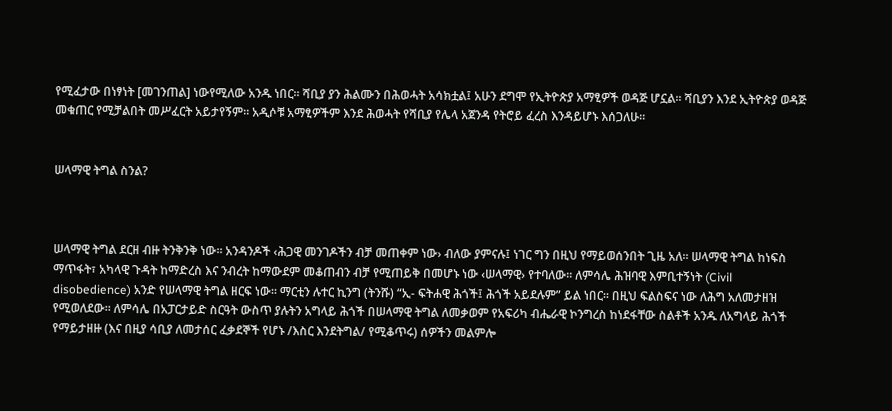የሚፈታው በነፃነት [መገንጠል] ነውየሚለው አንዱ ነበር፡፡ ሻቢያ ያን ሕልሙን በሕወሓት አሳክቷል፤ አሁን ደግሞ የኢትዮጵያ አማፂዎች ወዳጅ ሆኗል፡፡ ሻቢያን እንደ ኢትዮጵያ ወዳጅ መቁጠር የሚቻልበት መሥፈርት አይታየኝም፡፡ አዲሶቹ አማፂዎችም እንደ ሕወሓት የሻቢያ የሌላ አጀንዳ የትሮይ ፈረስ እንዳይሆኑ እሰጋለሁ፡፡


ሠላማዊ ትግል ስንል?



ሠላማዊ ትግል ደርዘ ብዙ ትንቅንቅ ነው፡፡ አንዳንዶች ‹ሕጋዊ መንገዶችን ብቻ መጠቀም ነው› ብለው ያምናሉ፤ ነገር ግን በዚህ የማይወሰንበት ጊዜ አለ፡፡ ሠላማዊ ትግል ከነፍስ ማጥፋት፣ አካላዊ ጉዳት ከማድረስ እና ንብረት ከማውደም መቆጠብን ብቻ የሚጠይቅ በመሆኑ ነው ‹ሠላማዊ› የተባለው፡፡ ለምሳሌ ሕዝባዊ እምቢተኝነት (Civil disobedience) አንድ የሠላማዊ ትግል ዘርፍ ነው፡፡ ማርቲን ሉተር ኪንግ (ትንሹ) “ኢ- ፍትሐዊ ሕጎች፤ ሕጎች አይደሉም” ይል ነበር፡፡ በዚህ ፍልስፍና ነው ለሕግ አለመታዘዝ የሚወለደው፡፡ ለምሳሌ በአፓርታይድ ስርዓት ውስጥ ያሉትን አግላይ ሕጎች በሠላማዊ ትግል ለመቃወም የአፍሪካ ብሔራዊ ኮንግረስ ከነደፋቸው ስልቶች አንዱ ለአግላይ ሕጎች የማይታዘዙ (እና በዚያ ሳቢያ ለመታሰር ፈቃደኞች የሆኑ /እስር እንደትግል/ የሚቆጥሩ) ሰዎችን መልምሎ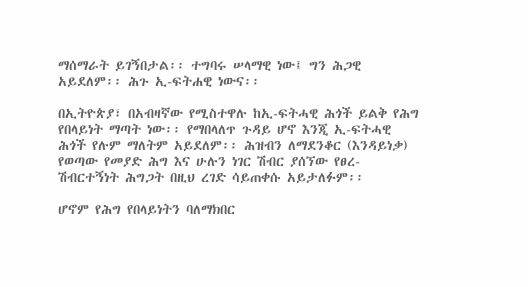ማሰማራት ይገኝበታል፡፡ ተግባሩ ሠላማዊ ነው፤ ግን ሕጋዊ አይደለም፡፡ ሕጉ ኢ-ፍትሐዊ ነውና፡፡

በኢትዮጵያ፣ በአብዛኛው የሚስተዋሉ ከኢ-ፍትሓዊ ሕጎች ይልቅ የሕግ የበላይነት ማጣት ነው፡፡ የማበላለጥ ጉዳይ ሆኖ እንጂ ኢ-ፍትሓዊ ሕጎች የሉም ማለትም አይደለም፡፡ ሕዝብን ለማደንቆር (እንዳይነቃ) የወጣው የመያድ ሕግ እና ሁሉን ነገር ሽብር ያሰኘው የፀረ-ሽብርተኝነት ሕግጋት በዚህ ረገድ ሳይጠቀሱ አይታለፉም፡፡

ሆኖም የሕግ የበላይነትን ባለማክበር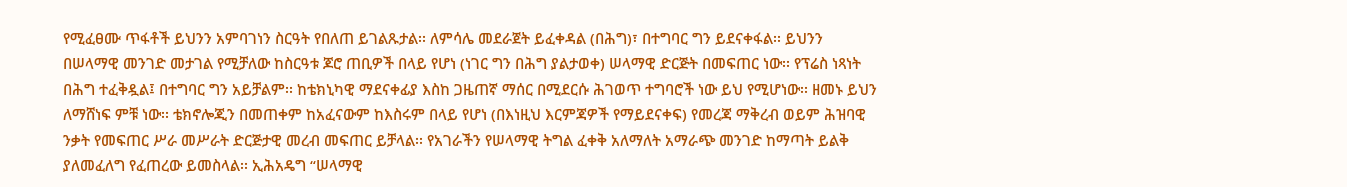የሚፈፀሙ ጥፋቶች ይህንን አምባገነን ስርዓት የበለጠ ይገልጹታል፡፡ ለምሳሌ መደራጀት ይፈቀዳል (በሕግ)፣ በተግባር ግን ይደናቀፋል፡፡ ይህንን በሠላማዊ መንገድ መታገል የሚቻለው ከስርዓቱ ጆሮ ጠቢዎች በላይ የሆነ (ነገር ግን በሕግ ያልታወቀ) ሠላማዊ ድርጅት በመፍጠር ነው፡፡ የፕሬስ ነጻነት በሕግ ተፈቅዷል፤ በተግባር ግን አይቻልም፡፡ ከቴክኒካዊ ማደናቀፊያ እስከ ጋዜጠኛ ማሰር በሚደርሱ ሕገወጥ ተግባሮች ነው ይህ የሚሆነው፡፡ ዘመኑ ይህን ለማሸነፍ ምቹ ነው፡፡ ቴክኖሎጂን በመጠቀም ከአፈናውም ከእስሩም በላይ የሆነ (በእነዚህ እርምጃዎች የማይደናቀፍ) የመረጃ ማቅረብ ወይም ሕዝባዊ ንቃት የመፍጠር ሥራ መሥራት ድርጅታዊ መረብ መፍጠር ይቻላል፡፡ የአገራችን የሠላማዊ ትግል ፈቀቅ አለማለት አማራጭ መንገድ ከማጣት ይልቅ ያለመፈለግ የፈጠረው ይመስላል፡፡ ኢሕአዴግ “ሠላማዊ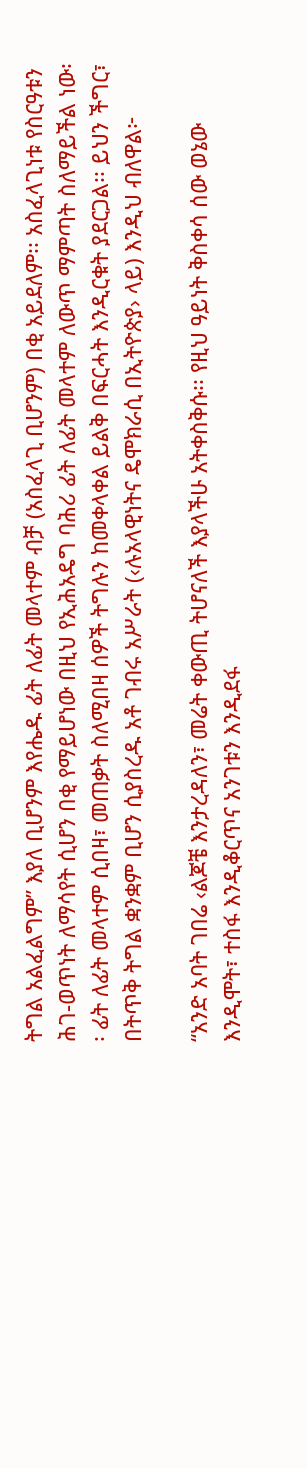ትግል አልፈልግም” እያለ ቢሆንም እየሔዱ ፊት ለፊት መላተም ብቻ (አስፈላጊ ቢሆንም) በቂ አይደለም፡፡ አስፈላጊነቱ የስርዓቱን ሕገ-ወጥነት ለማሳየት ሲሆን በቂ የማይሆነው በዚህ የኢሕአዴግ ባሕሪ ፊት ለፊት መላተም ለውጥ ማምጣት ስለማይችል ነው፡፡ ፊት ለፊት መላተም ሲበዛ፣ መጠቃት ስለሚበዛ ሰዎች ትግሉን ከመቀላቀል ይልቅ በፍርሓት እንዲርቁት ያደርጋል፡፡ ይህን ችግር፣ በትጥቅ ትግል ቋንቋም ቢሆን ሲያስረዱ አቶ ገብሩ አሥራት (‹ሉአላዊነትና ዴሞክራሲ በኢትዮጵያ› ላይ) እንዲህ ብለዋል፦

“አንድ አባት ገበሬ ‹ልጆቼ እንታረዳለን፣ መሬት ቀውጢ ትሆናለች እያላችሁ አትቀስቅሱ፡፡ የዚህ ዓይነት ቅስቀሳ ሰው ወኔው እንዲሞት፣ ተስፋ እንዲቆርጥና አንገቱን እንዲደፋ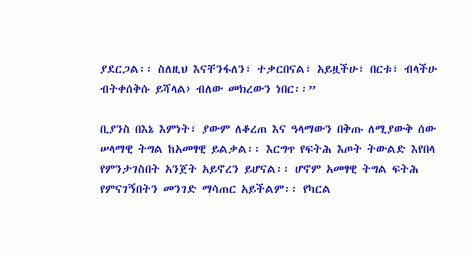ያደርጋል፡፡ ስለዚህ እናቸንፋለን፣ ተቃርበናል፣ አይዟችሁ፣ በርቱ፣ ብላችሁ ብትቀሰቅሱ ይሻላል› ብለው መክረውን ነበር፡፡”

ቢያንስ በእኔ እምነት፣ ያውም ለቆረጠ እና ዓላማውን በቅጡ ለሚያውቅ ሰው ሠላማዊ ትግል ከአመፃዊ ይልቃል፡፡ እርግጥ የፍትሕ እጦት ትውልድ እየበላ የምንታገስበት አንጀት አይኖረን ይሆናል፡፡ ሆኖም አመፃዊ ትግል ፍትሕ የምናገኝበትን መንገድ ማሳጠር አይችልም፡፡ የካርል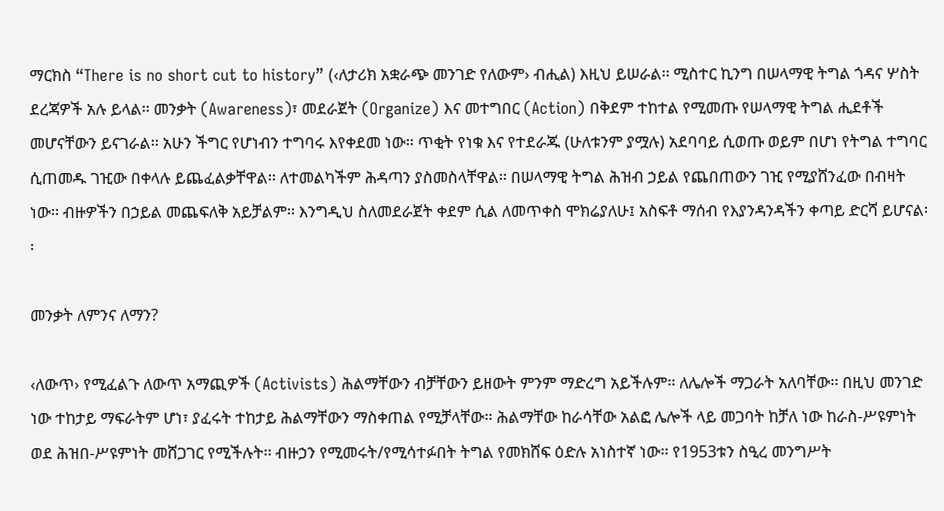ማርክስ “There is no short cut to history” (‹ለታሪክ አቋራጭ መንገድ የለውም› ብሒል) እዚህ ይሠራል፡፡ ሚስተር ኪንግ በሠላማዊ ትግል ጎዳና ሦስት ደረጃዎች አሉ ይላል፡፡ መንቃት (Awareness)፣ መደራጀት (Organize) እና መተግበር (Action) በቅደም ተከተል የሚመጡ የሠላማዊ ትግል ሒደቶች መሆናቸውን ይናገራል፡፡ አሁን ችግር የሆነብን ተግባሩ እየቀደመ ነው፡፡ ጥቂት የነቁ እና የተደራጁ (ሁለቱንም ያሟሉ) አደባባይ ሲወጡ ወይም በሆነ የትግል ተግባር ሲጠመዱ ገዢው በቀላሉ ይጨፈልቃቸዋል፡፡ ለተመልካችም ሕዳጣን ያስመስላቸዋል፡፡ በሠላማዊ ትግል ሕዝብ ኃይል የጨበጠውን ገዢ የሚያሸንፈው በብዛት ነው፡፡ ብዙዎችን በኃይል መጨፍለቅ አይቻልም፡፡ እንግዲህ ስለመደራጀት ቀደም ሲል ለመጥቀስ ሞክሬያለሁ፤ አስፍቶ ማሰብ የእያንዳንዳችን ቀጣይ ድርሻ ይሆናል፡፡

መንቃት ለምንና ለማን?

‹ለውጥ› የሚፈልጉ ለውጥ አማጪዎች (Activists) ሕልማቸውን ብቻቸውን ይዘውት ምንም ማድረግ አይችሉም፡፡ ለሌሎች ማጋራት አለባቸው፡፡ በዚህ መንገድ ነው ተከታይ ማፍራትም ሆነ፣ ያፈሩት ተከታይ ሕልማቸውን ማስቀጠል የሚቻላቸው፡፡ ሕልማቸው ከራሳቸው አልፎ ሌሎች ላይ መጋባት ከቻለ ነው ከራስ-ሥዩምነት ወደ ሕዝበ-ሥዩምነት መሸጋገር የሚችሉት፡፡ ብዙኃን የሚመሩት/የሚሳተፉበት ትግል የመክሸፍ ዕድሉ አነስተኛ ነው፡፡ የ1953ቱን ስዒረ መንግሥት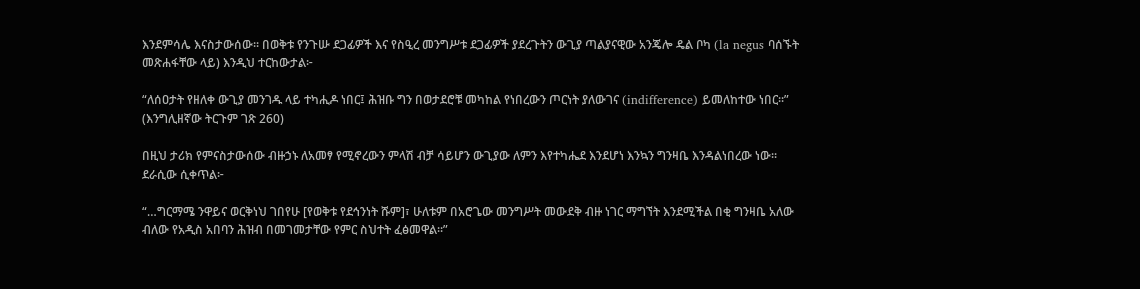እንደምሳሌ እናስታውሰው፡፡ በወቅቱ የንጉሡ ደጋፊዎች እና የስዒረ መንግሥቱ ደጋፊዎች ያደረጉትን ውጊያ ጣልያናዊው አንጄሎ ዴል ቦካ (la negus ባሰኙት መጽሐፋቸው ላይ) እንዲህ ተርከውታል፦

“ለሰዐታት የዘለቀ ውጊያ መንገዱ ላይ ተካሒዶ ነበር፤ ሕዝቡ ግን በወታደሮቹ መካከል የነበረውን ጦርነት ያለውገና (indifference) ይመለከተው ነበር፡፡” (እንግሊዘኛው ትርጉም ገጽ 260)

በዚህ ታሪክ የምናስታውሰው ብዙኃኑ ለአመፃ የሚኖረውን ምላሽ ብቻ ሳይሆን ውጊያው ለምን እየተካሔደ እንደሆነ እንኳን ግንዛቤ እንዳልነበረው ነው፡፡ ደራሲው ሲቀጥል፦

“…ግርማሜ ንዋይና ወርቅነህ ገበየሁ [የወቅቱ የደኅንነት ሹም]፣ ሁለቱም በአሮጌው መንግሥት መውደቅ ብዙ ነገር ማግኘት እንደሚችል በቂ ግንዛቤ አለው ብለው የአዲስ አበባን ሕዝብ በመገመታቸው የምር ስህተት ፈፅመዋል፡፡”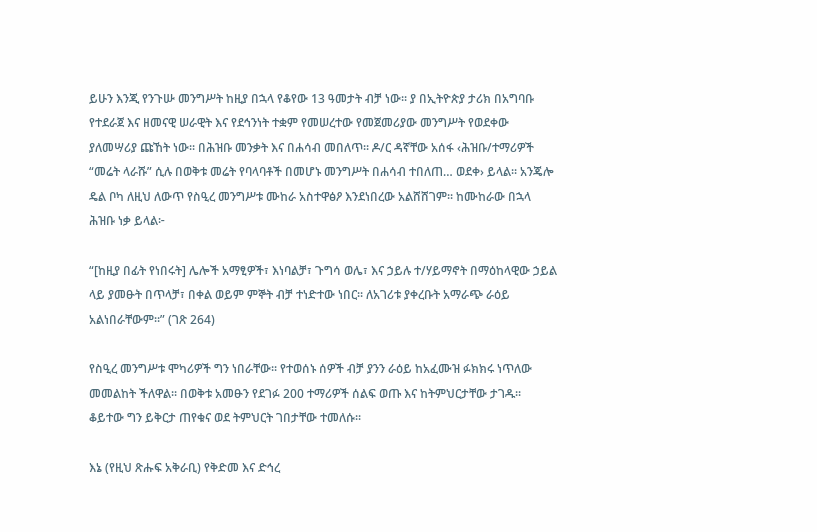ይሁን እንጂ የንጉሡ መንግሥት ከዚያ በኋላ የቆየው 13 ዓመታት ብቻ ነው፡፡ ያ በኢትዮጵያ ታሪክ በአግባቡ የተደራጀ እና ዘመናዊ ሠራዊት እና የደኅንነት ተቋም የመሠረተው የመጀመሪያው መንግሥት የወደቀው ያለመሣሪያ ጩኸት ነው፡፡ በሕዝቡ መንቃት እና በሐሳብ መበለጥ፡፡ ዶ/ር ዳኛቸው አሰፋ ‹ሕዝቡ/ተማሪዎች “መሬት ላራሹ” ሲሉ በወቅቱ መሬት የባላባቶች በመሆኑ መንግሥት በሐሳብ ተበለጠ… ወደቀ› ይላል፡፡ አንጄሎ ዴል ቦካ ለዚህ ለውጥ የስዒረ መንግሥቱ ሙከራ አስተዋፅዖ እንደነበረው አልሸሸገም፡፡ ከሙከራው በኋላ ሕዝቡ ነቃ ይላል፦

“[ከዚያ በፊት የነበሩት] ሌሎች አማፂዎች፣ እነባልቻ፣ ጉግሳ ወሌ፣ እና ኃይሉ ተ/ሃይማኖት በማዕከላዊው ኃይል ላይ ያመፁት በጥላቻ፣ በቀል ወይም ምኞት ብቻ ተነድተው ነበር፡፡ ለአገሪቱ ያቀረቡት አማራጭ ራዕይ አልነበራቸውም፡፡” (ገጽ 264)

የስዒረ መንግሥቱ ሞካሪዎች ግን ነበራቸው፡፡ የተወሰኑ ሰዎች ብቻ ያንን ራዕይ ከአፈሙዝ ፉክክሩ ነጥለው መመልከት ችለዋል፡፡ በወቅቱ አመፁን የደገፉ 200 ተማሪዎች ሰልፍ ወጡ እና ከትምህርታቸው ታገዱ፡፡ ቆይተው ግን ይቅርታ ጠየቁና ወደ ትምህርት ገበታቸው ተመለሱ፡፡

እኔ (የዚህ ጽሑፍ አቅራቢ) የቅድመ እና ድኅረ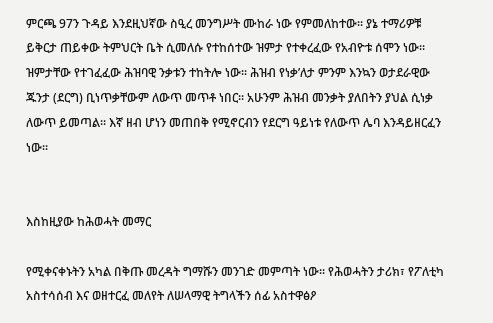ምርጫ 97ን ጉዳይ እንደዚህኛው ስዒረ መንግሥት ሙከራ ነው የምመለከተው፡፡ ያኔ ተማሪዎቹ ይቅርታ ጠይቀው ትምህርት ቤት ሲመለሱ የተከሰተው ዝምታ የተቀረፈው የአብዮቱ ሰሞን ነው፡፡ ዝምታቸው የተገፈፈው ሕዝባዊ ንቃቱን ተከትሎ ነው፡፡ ሕዝብ የነቃ’ለታ ምንም እንኳን ወታደራዊው ጁንታ (ደርግ) ቢነጥቃቸውም ለውጥ መጥቶ ነበር፡፡ አሁንም ሕዝብ መንቃት ያለበትን ያህል ሲነቃ ለውጥ ይመጣል፡፡ እኛ ዘብ ሆነን መጠበቅ የሚኖርብን የደርግ ዓይነቱ የለውጥ ሌባ እንዳይዘርፈን ነው፡፡


እስከዚያው ከሕወሓት መማር

የሚቀናቀኑትን አካል በቅጡ መረዳት ግማሹን መንገድ መምጣት ነው፡፡ የሕወሓትን ታሪክ፣ የፖለቲካ አስተሳሰብ እና ወዘተርፈ መለየት ለሠላማዊ ትግላችን ሰፊ አስተዋፅዖ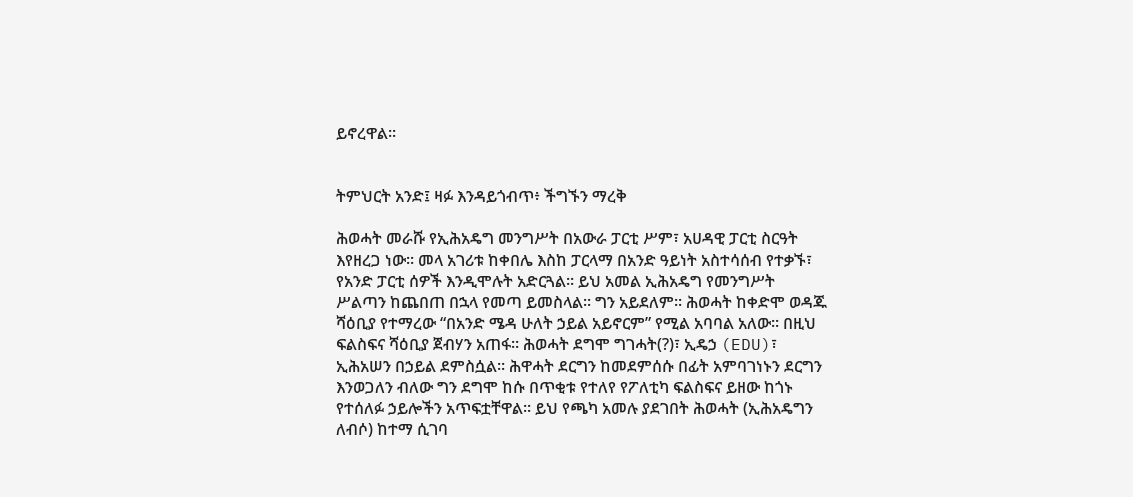ይኖረዋል፡፡


ትምህርት አንድ፤ ዛፉ እንዳይጎብጥ፥ ችግኙን ማረቅ

ሕወሓት መራሹ የኢሕአዴግ መንግሥት በአውራ ፓርቲ ሥም፣ አሀዳዊ ፓርቲ ስርዓት እየዘረጋ ነው፡፡ መላ አገሪቱ ከቀበሌ እስከ ፓርላማ በአንድ ዓይነት አስተሳሰብ የተቃኙ፣ የአንድ ፓርቲ ሰዎች እንዲሞሉት አድርጓል፡፡ ይህ አመል ኢሕአዴግ የመንግሥት ሥልጣን ከጨበጠ በኋላ የመጣ ይመስላል፡፡ ግን አይደለም፡፡ ሕወሓት ከቀድሞ ወዳጁ ሻዕቢያ የተማረው “በአንድ ሜዳ ሁለት ኃይል አይኖርም” የሚል አባባል አለው፡፡ በዚህ ፍልስፍና ሻዕቢያ ጀብሃን አጠፋ፡፡ ሕወሓት ደግሞ ግገሓት(?)፣ ኢዴኃ (EDU)፣ ኢሕአሠን በኃይል ደምስሷል፡፡ ሕዋሓት ደርግን ከመደምሰሱ በፊት አምባገነኑን ደርግን እንወጋለን ብለው ግን ደግሞ ከሱ በጥቂቱ የተለየ የፖለቲካ ፍልስፍና ይዘው ከጎኑ የተሰለፉ ኃይሎችን አጥፍቷቸዋል፡፡ ይህ የጫካ አመሉ ያደገበት ሕወሓት (ኢሕአዴግን ለብሶ) ከተማ ሲገባ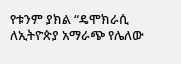የቱንም ያክል “ዴሞክራሲ ለኢትዮጵያ አማራጭ የሌለው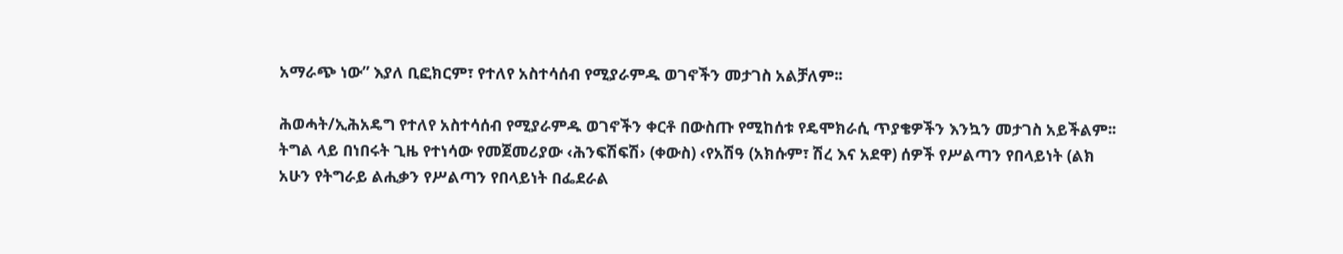አማራጭ ነው” እያለ ቢፎክርም፣ የተለየ አስተሳሰብ የሚያራምዱ ወገኖችን መታገስ አልቻለም፡፡

ሕወሓት/ኢሕአዴግ የተለየ አስተሳሰብ የሚያራምዱ ወገኖችን ቀርቶ በውስጡ የሚከሰቱ የዴሞክራሲ ጥያቄዎችን እንኳን መታገስ አይችልም፡፡ ትግል ላይ በነበሩት ጊዜ የተነሳው የመጀመሪያው ‹ሕንፍሽፍሽ› (ቀውስ) ‹የአሽዓ (አክሱም፣ ሽረ እና አደዋ) ሰዎች የሥልጣን የበላይነት (ልክ አሁን የትግራይ ልሒቃን የሥልጣን የበላይነት በፌደራል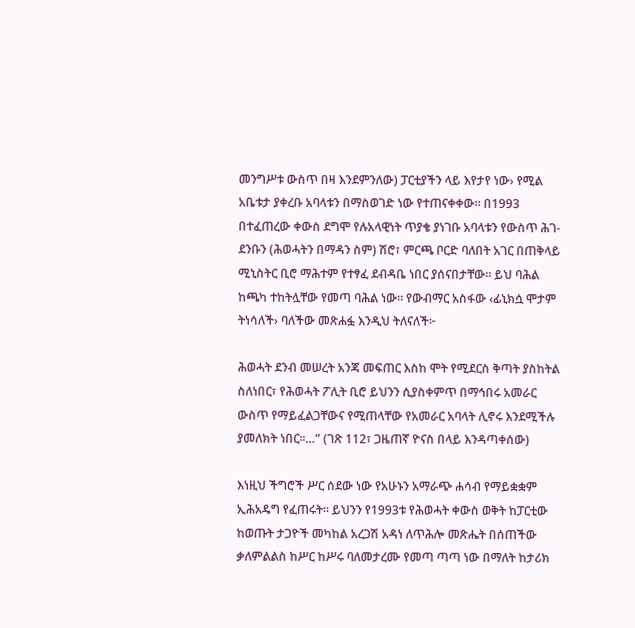መንግሥቱ ውስጥ በዛ እንደምንለው) ፓርቲያችን ላይ እየታየ ነው› የሚል አቤቱታ ያቀረቡ አባላቱን በማስወገድ ነው የተጠናቀቀው፡፡ በ1993 በተፈጠረው ቀውስ ደግሞ የሉአላዊነት ጥያቄ ያነገቡ አባላቱን የውስጥ ሕገ-ደንቡን (ሕወሓትን በማዳን ስም) ሽሮ፣ ምርጫ ቦርድ ባለበት አገር በጠቅላይ ሚኒስትር ቢሮ ማሕተም የተፃፈ ደብዳቤ ነበር ያሰናበታቸው፡፡ ይህ ባሕል ከጫካ ተከትሏቸው የመጣ ባሕል ነው፡፡ የውብማር አስፋው ‹ፊኒክሷ ሞታም ትነሳለች› ባለችው መጽሐፏ እንዲህ ትለናለች፦

ሕወሓት ደንብ መሠረት አንጃ መፍጠር እስከ ሞት የሚደርስ ቅጣት ያስከትል ስለነበር፣ የሕወሓት ፖሊት ቢሮ ይህንን ሲያስቀምጥ በማኅበሩ አመራር ውስጥ የማይፈልጋቸውና የሚጠላቸው የአመራር አባላት ሊኖሩ እንደሚችሉ ያመለክት ነበር፡፡…” (ገጽ 112፣ ጋዜጠኛ ዮናስ በላይ እንዳጣቀሰው)

እነዚህ ችግሮች ሥር ሰደው ነው የአሁኑን አማራጭ ሐሳብ የማይቋቋም ኢሕአዴግ የፈጠሩት፡፡ ይህንን የ1993ቱ የሕወሓት ቀውስ ወቅት ከፓርቲው ከወጡት ታጋዮች መካከል አረጋሽ አዳነ ለጥሕሎ መጽሔት በሰጠችው ቃለምልልስ ከሥር ከሥሩ ባለመታረሙ የመጣ ጣጣ ነው በማለት ከታሪክ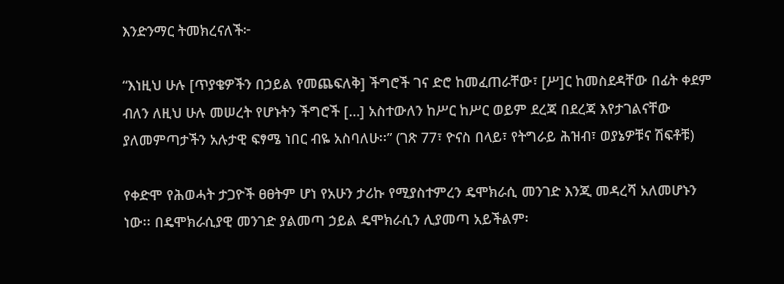እንድንማር ትመክረናለች፦

“እነዚህ ሁሉ [ጥያቄዎችን በኃይል የመጨፍለቅ] ችግሮች ገና ድሮ ከመፈጠራቸው፣ [ሥ]ር ከመስደዳቸው በፊት ቀደም ብለን ለዚህ ሁሉ መሠረት የሆኑትን ችግሮች […] አስተውለን ከሥር ከሥር ወይም ደረጃ በደረጃ እየታገልናቸው ያለመምጣታችን አሉታዊ ፍፃሜ ነበር ብዬ አስባለሁ፡፡” (ገጽ 77፣ ዮናስ በላይ፣ የትግራይ ሕዝብ፣ ወያኔዎቹና ሽፍቶቹ)

የቀድሞ የሕወሓት ታጋዮች ፀፀትም ሆነ የአሁን ታሪኩ የሚያስተምረን ዴሞክራሲ መንገድ እንጂ መዳረሻ አለመሆኑን ነው፡፡ በዴሞክራሲያዊ መንገድ ያልመጣ ኃይል ዴሞክራሲን ሊያመጣ አይችልም፡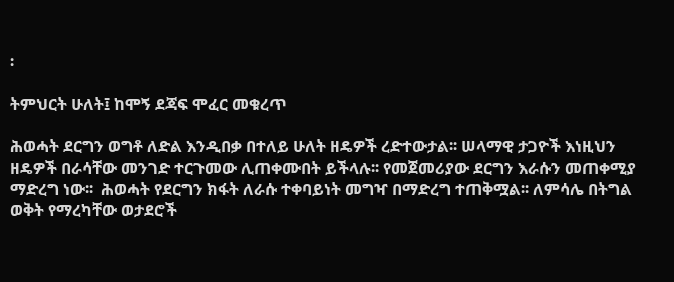፡

ትምህርት ሁለት፤ ከሞኝ ደጃፍ ሞፈር መቁረጥ

ሕወሓት ደርግን ወግቶ ለድል እንዲበቃ በተለይ ሁለት ዘዴዎች ረድተውታል፡፡ ሠላማዊ ታጋዮች እነዚህን ዘዴዎች በራሳቸው መንገድ ተርጉመው ሊጠቀሙበት ይችላሉ፡፡ የመጀመሪያው ደርግን እራሱን መጠቀሚያ ማድረግ ነው፡፡  ሕወሓት የደርግን ክፋት ለራሱ ተቀባይነት መግዣ በማድረግ ተጠቅሟል፡፡ ለምሳሌ በትግል ወቅት የማረካቸው ወታደሮች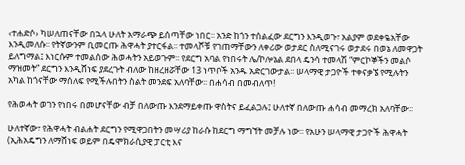‹ተሐድሶ› ካሠለጠናቸው በኋላ ሁለት አማራጭ ይሰጣቸው ነበር፡፡ አንድ ከጎን ተሰልፈው ደርግን እንዲወጉ፣ አልያም ወደቀዬአቸው እንዲመለሱ፡፡ የትኛውንም ቢመርጡ ሕዋሓት ያተርፋል፡፡ ተመላሾቹ የገጠማቸውን ለቀሪው ወታደር ስለሚናገሩ ወታደሩ በወኔ ለመዋጋት ይለግማል፤ እነርሱም ተመልሰው ሕወሓትን አይወጉም፡፡ የደርግ አባል የነበሩት ሌ/ኮሎኔል ደበላ ዴንሳ ተመላሽ “ምርኮኞችን መልሶ ማዝመት” ደርግን እንዲሸነፍ ያደረጉት ብለው ከዘረዘሯቸው 13 ነጥቦች አንዱ አድርገውታል፡፡ ሠላማዊ ታጋዮች ተቀናቃኜ የሚሉትን አካል ከጎናቸው ማሰለፍ የሚችሉበትን ስልት መንደፍ አለባቸው፡፡ በሐሳብ በመብለጥ!

የሕወሓት ወገን የነበሩ በመሆናቸው ብቻ በለውጡ እንደማይቀጡ ዋስትና ይፈልጋሉ፤ ሁለተኛ በለውጡ ሐሳብ መማረክ አለባቸው፡፡

ሁለተኛው፣ የሕዋሓት ብልሐት ደርግን የሚዋጋበትን መሣሪያ ከራሱ ከደርግ ማግኘት መቻሉ ነው፡፡ የአሁን ሠላማዊ ታጋዮች ሕዋሓት (ኢሕአዴግን ለማሸነፍ ወይም በዴሞክራሲያዊ ፓርቲ እና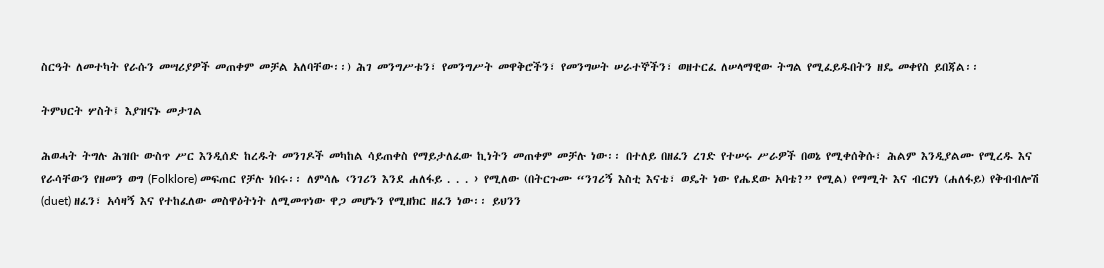ስርዓት ለመተካት የራሱን መሣሪያዎች መጠቀም መቻል አለባቸው፡፡) ሕገ መንግሥቱን፣ የመንግሥት መዋቅሮችን፣ የመንግሠት ሠራተኞችን፣ ወዘተርፈ ለሠላማዊው ትግል የሚፈይዱበትን ዘዴ መቀየስ ይበጃል፡፡

ትምህርት ሦስት፤ እያዝናኑ መታገል

ሕወሓት ትግሉ ሕዝቡ ውስጥ ሥር እንዲሰድ ከረዱት መንገዶች መካከል ሳይጠቀስ የማይታለፈው ኪነትን መጠቀም መቻሉ ነው፡፡ በተለይ በዘፈን ረገድ የተሠሩ ሥራዎች በወኔ የሚቀሰቅሱ፣ ሕልም እንዲያልሙ የሚረዱ እና የራሳቸውን የዘመን ወግ (Folklore) መፍጠር የቻሉ ነበሩ፡፡ ለምሳሌ ‹ንገሪን እንደ ሐለፋይ . . . › የሚለው (በትርጉሙ “ንገሪኝ እስቲ እናቴ፣ ወዴት ነው የሔደው አባቴ?” የሚል) የማሚት እና ብርሃነ (ሐለፋይ) የቅብብሎሽ (duet) ዘፈን፣ አሳዛኝ እና የተከፈለው መስዋዕትነት ለሚመጥነው ዋጋ መሆኑን የሚዘክር ዘፈን ነው፡፡ ይህንን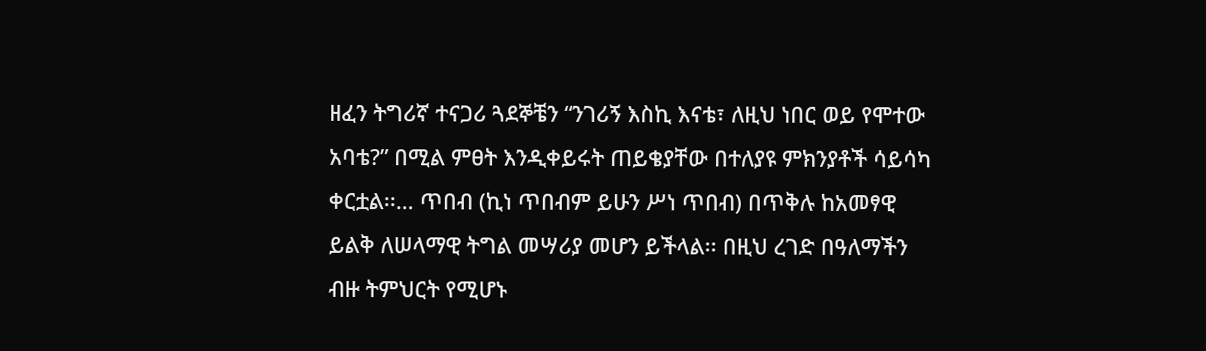ዘፈን ትግሪኛ ተናጋሪ ጓደኞቼን “ንገሪኝ እስኪ እናቴ፣ ለዚህ ነበር ወይ የሞተው አባቴ?” በሚል ምፀት እንዲቀይሩት ጠይቄያቸው በተለያዩ ምክንያቶች ሳይሳካ ቀርቷል፡፡… ጥበብ (ኪነ ጥበብም ይሁን ሥነ ጥበብ) በጥቅሉ ከአመፃዊ ይልቅ ለሠላማዊ ትግል መሣሪያ መሆን ይችላል፡፡ በዚህ ረገድ በዓለማችን ብዙ ትምህርት የሚሆኑ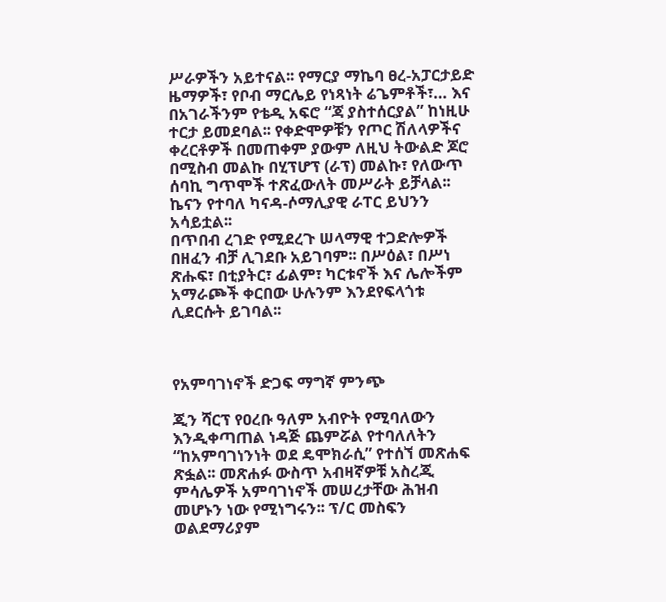ሥራዎችን አይተናል፡፡ የማርያ ማኬባ ፀረ-አፓርታይድ ዜማዎች፣ የቦብ ማርሌይ የነጻነት ሬጌምቶች፣… እና በአገራችንም የቴዲ አፍሮ “ጃ ያስተሰርያል” ከነዚሁ ተርታ ይመደባል፡፡ የቀድሞዎቹን የጦር ሽለላዎችና ቀረርቶዎች በመጠቀም ያውም ለዚህ ትውልድ ጆሮ በሚስብ መልኩ በሂፕሆፕ (ራፕ) መልኩ፣ የለውጥ ሰባኪ ግጥሞች ተጽፈውለት መሥራት ይቻላል፡፡ ኬናን የተባለ ካናዳ-ሶማሊያዊ ራፐር ይህንን አሳይቷል፡፡
በጥበብ ረገድ የሚደረጉ ሠላማዊ ተጋድሎዎች በዘፈን ብቻ ሊገደቡ አይገባም፡፡ በሥዕል፣ በሥነ ጽሑፍ፣ በቲያትር፣ ፊልም፣ ካርቱኖች እና ሌሎችም አማራጮች ቀርበው ሁሉንም እንደየፍላጎቱ ሊደርሱት ይገባል፡፡



የአምባገነኖች ድጋፍ ማግኛ ምንጭ

ጂን ሻርፕ የዐረቡ ዓለም አብዮት የሚባለውን እንዲቀጣጠል ነዳጅ ጨምሯል የተባለለትን “ከአምባገነንነት ወደ ዴሞክራሲ” የተሰኘ መጽሐፍ ጽፏል፡፡ መጽሐፉ ውስጥ አብዛኛዎቹ አስረጂ ምሳሌዎች አምባገነኖች መሠረታቸው ሕዝብ መሆኑን ነው የሚነግሩን፡፡ ፕ/ር መስፍን ወልደማሪያም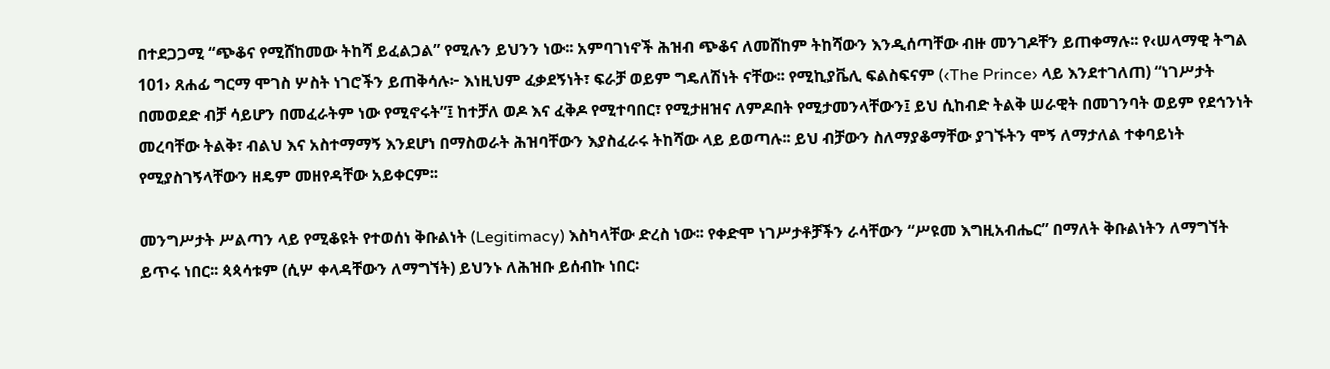በተደጋጋሚ “ጭቆና የሚሸከመው ትከሻ ይፈልጋል” የሚሉን ይህንን ነው፡፡ አምባገነኖች ሕዝብ ጭቆና ለመሸከም ትከሻውን እንዲሰጣቸው ብዙ መንገዶቸን ይጠቀማሉ፡፡ የ‹ሠላማዊ ትግል 101› ጸሐፊ ግርማ ሞገስ ሦስት ነገሮችን ይጠቅሳሉ፦ እነዚህም ፈቃደኝነት፣ ፍራቻ ወይም ግዴለሽነት ናቸው፡፡ የሚኪያቬሊ ፍልስፍናም (‹The Prince› ላይ እንደተገለጠ) “ነገሥታት በመወደድ ብቻ ሳይሆን በመፈራትም ነው የሚኖሩት”፤ ከተቻለ ወዶ እና ፈቅዶ የሚተባበር፣ የሚታዘዝና ለምዶበት የሚታመንላቸውን፤ ይህ ሲከብድ ትልቅ ሠራዊት በመገንባት ወይም የደኅንነት መረባቸው ትልቅ፣ ብልህ እና አስተማማኝ እንደሆነ በማስወራት ሕዝባቸውን እያስፈራሩ ትከሻው ላይ ይወጣሉ፡፡ ይህ ብቻውን ስለማያቆማቸው ያገኙትን ሞኝ ለማታለል ተቀባይነት የሚያስገኝላቸውን ዘዴም መዘየዳቸው አይቀርም፡፡

መንግሥታት ሥልጣን ላይ የሚቆዩት የተወሰነ ቅቡልነት (Legitimacy) እስካላቸው ድረስ ነው፡፡ የቀድሞ ነገሥታቶቻችን ራሳቸውን “ሥዩመ እግዚአብሔር” በማለት ቅቡልነትን ለማግኘት ይጥሩ ነበር፡፡ ጳጳሳቱም (ሲሦ ቀላዳቸውን ለማግኘት) ይህንኑ ለሕዝቡ ይሰብኩ ነበር፡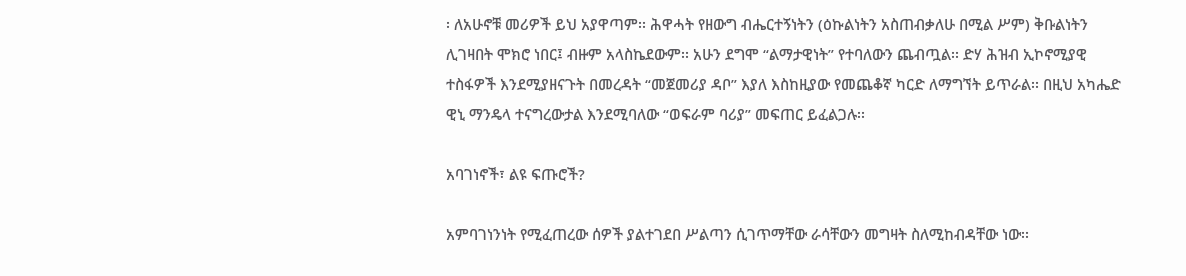፡ ለአሁኖቹ መሪዎች ይህ አያዋጣም፡፡ ሕዋሓት የዘውግ ብሔርተኝነትን (ዕኩልነትን አስጠብቃለሁ በሚል ሥም) ቅቡልነትን ሊገዛበት ሞክሮ ነበር፤ ብዙም አላስኬደውም፡፡ አሁን ደግሞ “ልማታዊነት” የተባለውን ጨብጧል፡፡ ድሃ ሕዝብ ኢኮኖሚያዊ ተስፋዎች እንደሚያዘናጉት በመረዳት “መጀመሪያ ዳቦ” እያለ እስከዚያው የመጨቆኛ ካርድ ለማግኘት ይጥራል፡፡ በዚህ አካሔድ ዊኒ ማንዴላ ተናግረውታል እንደሚባለው “ወፍራም ባሪያ” መፍጠር ይፈልጋሉ፡፡

አባገነኖች፣ ልዩ ፍጡሮች?

አምባገነንነት የሚፈጠረው ሰዎች ያልተገደበ ሥልጣን ሲገጥማቸው ራሳቸውን መግዛት ስለሚከብዳቸው ነው፡፡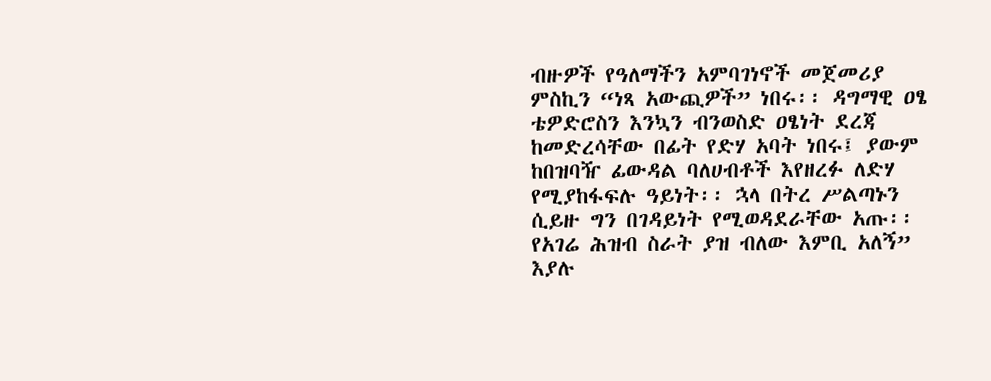ብዙዎች የዓለማችን አምባገነኖች መጀመሪያ ምስኪን “ነጻ አውጪዎች” ነበሩ፡፡ ዳግማዊ ዐፄ ቴዎድሮስን እንኳን ብንወስድ ዐፄነት ደረጃ ከመድረሳቸው በፊት የድሃ አባት ነበሩ፤ ያውም ከበዝባዥ ፊውዳል ባለሀብቶች እየዘረፉ ለድሃ የሚያከፋፍሉ ዓይነት፡፡ ኋላ በትረ ሥልጣኑን ሲይዙ ግን በገዳይነት የሚወዳደራቸው አጡ፡፡  የአገሬ ሕዝብ ስራት ያዝ ብለው እምቢ አለኝ” እያሉ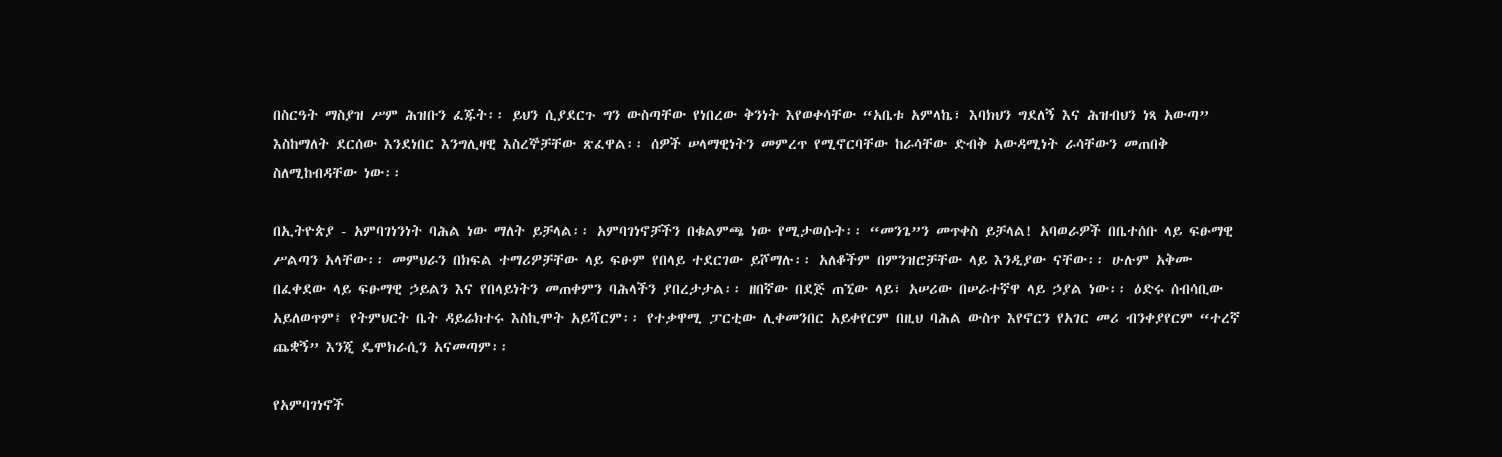በስርዓት ማስያዝ ሥም ሕዝቡን ፈጁት፡፡ ይህን ሲያደርጉ ግን ውስጣቸው የነበረው ቅንነት እየወቀሳቸው “አቤቱ አምላኬ፣ እባክህን ግደለኝ እና ሕዝብህን ነጻ አውጣ” እስከማለት ደርሰው እንደነበር እንግሊዛዊ እስረኞቻቸው ጽፈዋል፡፡ ሰዎች ሠላማዊነትን መምረጥ የሚኖርባቸው ከራሳቸው ድብቅ አውዳሚነት ራሳቸውን መጠበቅ ስለሚከብዳቸው ነው፡፡

በኢትዮጵያ - አምባገነንነት ባሕል ነው ማለት ይቻላል፡፡ አምባገነኖቻችን በቁልምጫ ነው የሚታወሱት፡፡ “መንጌ”ን መጥቀስ ይቻላል! አባወራዎች በቤተሰቡ ላይ ፍፁማዊ ሥልጣን አላቸው፡፡ መምህራን በክፍል ተማሪዎቻቸው ላይ ፍፁም የበላይ ተደርገው ይሾማሉ፡፡ አለቆችም በምንዝሮቻቸው ላይ እንዲያው ናቸው፡፡ ሁሉም አቅሙ በፈቀደው ላይ ፍፁማዊ ኃይልን እና የበላይነትን መጠቀምን ባሕላችን ያበረታታል፡፡ ዘበኛው በደጅ ጠኚው ላይ፣ አሠሪው በሠራተኛዋ ላይ ኃያል ነው፡፡ ዕድሩ ሰብሳቢው አይለወጥም፤ የትምህርት ቤት ዳይሬክተሩ እስኪሞት አይሻርም፡፡ የተቃዋሚ ፓርቲው ሊቀመንበር አይቀየርም በዚህ ባሕል ውስጥ እየኖርን የአገር መሪ ብንቀያየርም “ተረኛ ጨቋኝ” እንጂ ዴሞክራሲን አናመጣም፡፡

የአምባገነኖች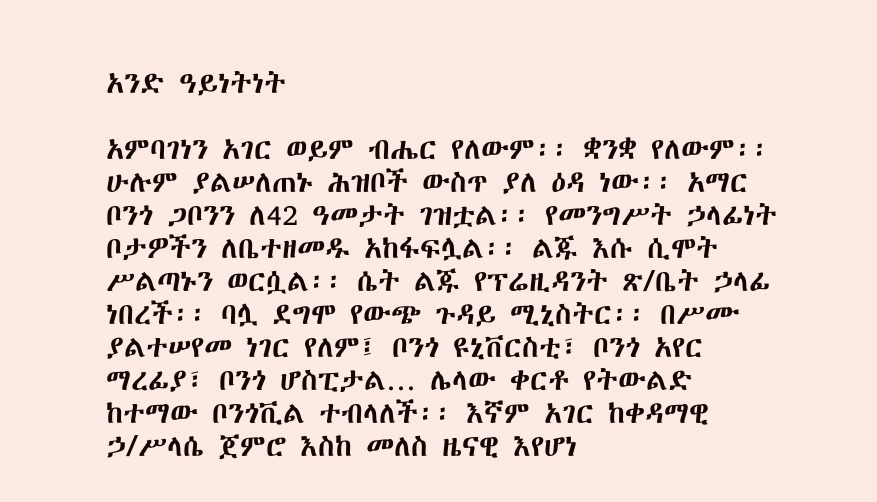አንድ ዓይነትነት

አምባገነን አገር ወይም ብሔር የለውም፡፡ ቋንቋ የለውም፡፡ ሁሉም ያልሠለጠኑ ሕዝቦች ውስጥ ያለ ዕዳ ነው፡፡ አማር ቦንጎ ጋቦንን ለ42 ዓመታት ገዝቷል፡፡ የመንግሥት ኃላፊነት ቦታዎችን ለቤተዘመዱ አከፋፍሏል፡፡ ልጁ እሱ ሲሞት ሥልጣኑን ወርሷል፡፡ ሴት ልጁ የፕሬዚዳንት ጽ/ቤት ኃላፊ ነበረች፡፡ ባሏ ደግሞ የውጭ ጉዳይ ሚኒስትር፡፡ በሥሙ ያልተሠየመ ነገር የለም፤ ቦንጎ ዩኒቨርስቲ፣ ቦንጎ አየር ማረፊያ፣ ቦንጎ ሆስፒታል… ሌላው ቀርቶ የትውልድ ከተማው ቦንጎቪል ተብላለች፡፡ እኛም አገር ከቀዳማዊ ኃ/ሥላሴ ጀምሮ እስከ መለስ ዜናዊ እየሆነ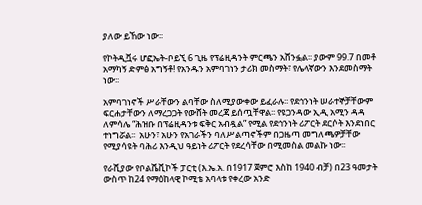ያለው ይኸው ነው፡፡

የኮትዲቯሩ ሆፎኤት-ቦይኚ 6 ጊዜ የፕሬዚዳንት ምርጫን አሸንፏል፡፡ ያውም 99.7 በመቶ አማካኝ ድምፅ አግኝቶ! የአንዱን አምባገነን ታሪክ መስማት፣ የሌላኛውን እንደመስማት ነው፡፡

አምባገነኖች ሥራቸውን ልባቸው ስለሚያውቀው ይፈራሉ፡፡ የደኅንነት ሠራተኞቻቸውም ፍርሐታቸውን ለማረጋጋት የውሸት መረጃ ይሰጧቸዋል፡፡ የዩጋንዳው ኢዲ አሚን ዳዳ ለምሳሌ “ሕዝቡ በፕሬዚዳንቱ ፍቅር አብዷል” የሚል የደኅንነት ሪፖርት ደርሶት እንደነበር ተነግሯል፡፡  አሁን፣ አሁን የአገራችን ባለሥልጣኖችም በጋዜጣ መግለጫዎቻቸው የሚያሳዩት ባሕሪ እንዲህ ዓይነት ሪፖርት የደረሳቸው በሚመስል መልኩ ነው፡፡

የራሺያው የቦልሼቪኮች ፓርቲ (እ.ኤ.አ. በ1917 ጀምሮ እስከ 1940 ብቻ) በ23 ዓመታት ውስጥ ከ24 የማዕከላዊ ኮሚቴ አባላቱ የቀረው አንድ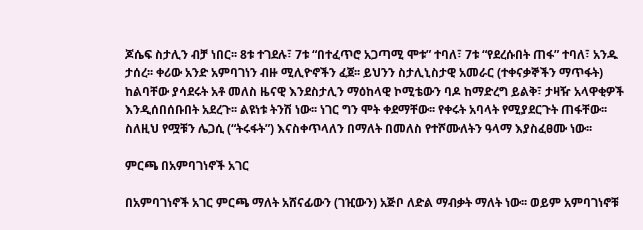ጆሴፍ ስታሊን ብቻ ነበር፡፡ 8ቱ ተገደሉ፣ 7ቱ “በተፈጥሮ አጋጣሚ ሞቱ” ተባለ፣ 7ቱ “የደረሱበት ጠፋ” ተባለ፣ አንዱ ታሰረ፡፡ ቀሪው አንድ አምባገነን ብዙ ሚሊዮኖችን ፈጀ፡፡ ይህንን ስታሊኒስታዊ አመራር (ተቀናቃኞችን ማጥፋት) ከልባቸው ያሳደሩት አቶ መለስ ዜናዊ እንደስታሊን ማዕከላዊ ኮሚቴውን ባዶ ከማድረግ ይልቅ፣ ታዛዥ አላዋቂዎች እንዲሰበሰቡበት አደረጉ፡፡ ልዩነቱ ትንሽ ነው፡፡ ነገር ግን ሞት ቀደማቸው፡፡ የቀሩት አባላት የሚያደርጉት ጠፋቸው፡፡ ስለዚህ የሟቹን ሌጋሲ (“ትሩፋት”) እናስቀጥላለን በማለት በመለስ የተሾሙለትን ዓላማ እያስፈፀሙ ነው፡፡

ምርጫ በአምባገነኖች አገር

በአምባገነኖች አገር ምርጫ ማለት አሸናፊውን (ገዢውን) አጅቦ ለድል ማብቃት ማለት ነው፡፡ ወይም አምባገነኖቹ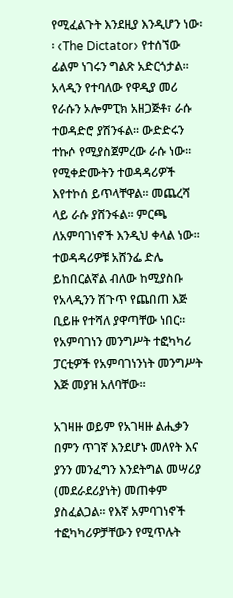የሚፈልጉት እንደዚያ እንዲሆን ነው፡፡ ‹The Dictator› የተሰኘው ፊልም ነገሩን ግልጽ አድርጎታል፡፡ አላዲን የተባለው የዋዲያ መሪ የራሱን ኦሎምፒክ አዘጋጅቶ፣ ራሱ ተወዳድሮ ያሽንፋል፡፡ ውድድሩን ተኩሶ የሚያስጀምረው ራሱ ነው፡፡ የሚቀድሙትን ተወዳዳሪዎች እየተኮሰ ይጥላቸዋል፡፡ መጨረሻ ላይ ራሱ ያሸንፋል፡፡ ምርጫ ለአምባገነኖች እንዲህ ቀላል ነው፡፡ ተወዳዳሪዎቹ አሸንፌ ድሌ ይከበርልኛል ብለው ከሚያስቡ የአላዲንን ሽጉጥ የጨበጠ እጅ ቢይዙ የተሻለ ያዋጣቸው ነበር፡፡ የአምባገነን መንግሥት ተፎካካሪ ፓርቲዎች የአምባገነንነት መንግሥት እጅ መያዝ አለባቸው፡፡

አገዛዙ ወይም የአገዛዙ ልሒቃን በምን ጥገኛ እንደሆኑ መለየት እና ያንን መንፈግን እንደትግል መሣሪያ (መደራደሪያነት) መጠቀም ያስፈልጋል፡፡ የእኛ አምባገነኖች ተፎካካሪዎቻቸውን የሚጥሉት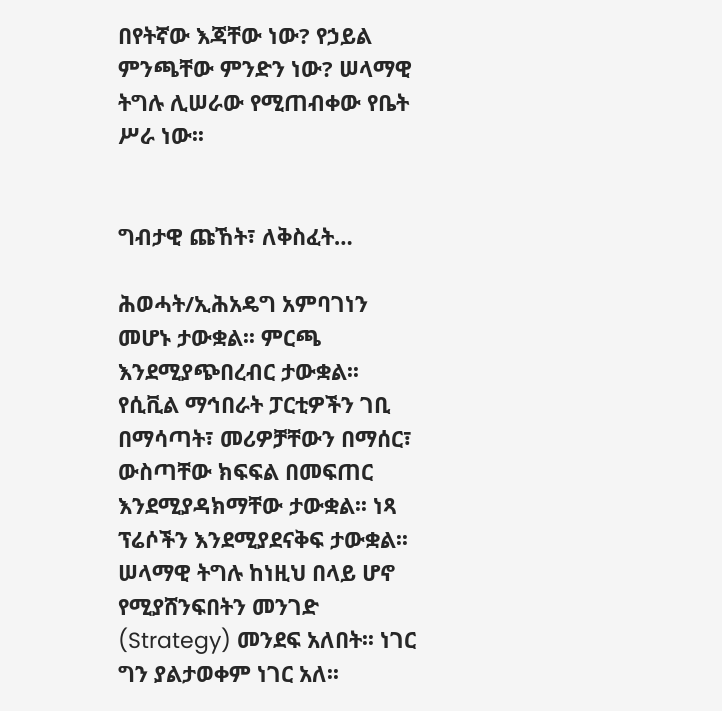በየትኛው እጃቸው ነው? የኃይል ምንጫቸው ምንድን ነው? ሠላማዊ ትግሉ ሊሠራው የሚጠብቀው የቤት ሥራ ነው፡፡


ግብታዊ ጩኸት፣ ለቅስፈት…

ሕወሓት/ኢሕአዴግ አምባገነን መሆኑ ታውቋል፡፡ ምርጫ እንደሚያጭበረብር ታውቋል፡፡ የሲቪል ማኅበራት ፓርቲዎችን ገቢ በማሳጣት፣ መሪዎቻቸውን በማሰር፣ ውስጣቸው ክፍፍል በመፍጠር እንደሚያዳክማቸው ታውቋል፡፡ ነጻ ፕሬሶችን እንደሚያደናቅፍ ታውቋል፡፡ ሠላማዊ ትግሉ ከነዚህ በላይ ሆኖ የሚያሸንፍበትን መንገድ (Strategy) መንደፍ አለበት፡፡ ነገር ግን ያልታወቀም ነገር አለ፡፡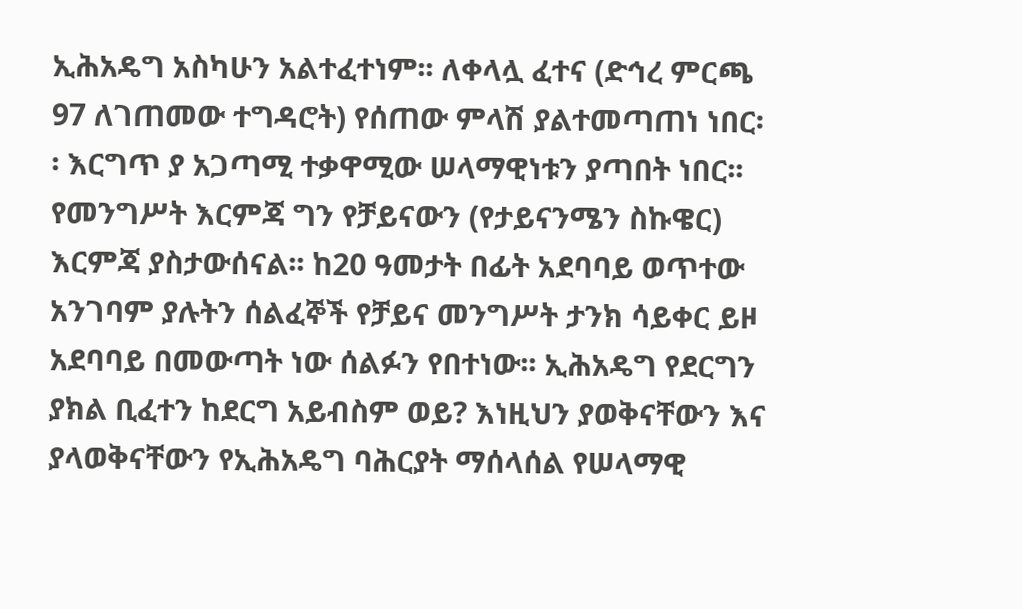ኢሕአዴግ አስካሁን አልተፈተነም፡፡ ለቀላሏ ፈተና (ድኅረ ምርጫ 97 ለገጠመው ተግዳሮት) የሰጠው ምላሽ ያልተመጣጠነ ነበር፡፡ እርግጥ ያ አጋጣሚ ተቃዋሚው ሠላማዊነቱን ያጣበት ነበር፡፡ የመንግሥት እርምጃ ግን የቻይናውን (የታይናንሜን ስኩዌር) እርምጃ ያስታውሰናል፡፡ ከ20 ዓመታት በፊት አደባባይ ወጥተው አንገባም ያሉትን ሰልፈኞች የቻይና መንግሥት ታንክ ሳይቀር ይዞ አደባባይ በመውጣት ነው ሰልፉን የበተነው፡፡ ኢሕአዴግ የደርግን ያክል ቢፈተን ከደርግ አይብስም ወይ? እነዚህን ያወቅናቸውን እና ያላወቅናቸውን የኢሕአዴግ ባሕርያት ማሰላሰል የሠላማዊ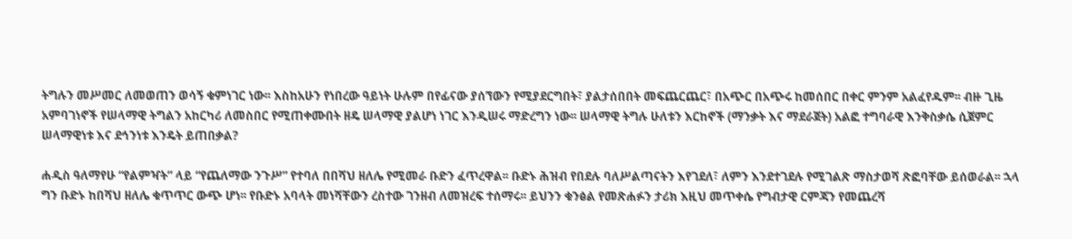ትግሉን መሥመር ለመወጠን ወሳኝ ቁምነገር ነው፡፡ እስከአሁን የነበረው ዓይነት ሁሉም በየፊናው ያሰኘውን የሚያደርግበት፣ ያልታሰበበት መፍጨርጨር፣ በአጭር በአጭሩ ከመሰበር በቀር ምንም አልፈየዱም፡፡ ብዙ ጊዜ አምባገነኖች የሠላማዊ ትግልን አከርካሪ ለመስበር የሚጠቀሙበት ዘዴ ሠላማዊ ያልሆነ ነገር እንዲሠሩ ማድረግን ነው፡፡ ሠላማዊ ትግሉ ሁለቱን እርከኖች (ማንቃት እና ማደራጀት) አልፎ ተግባራዊ እንቅስቃሴ ሲጀምር ሠላማዊነቱ እና ደኅንነቱ እንዴት ይጠበቃል?

ሐዲስ ዓለማየሁ “የልምዣት” ላይ “የጨለማው ንጉሥ” የተባለ በበሻህ ዘለሌ የሚመራ ቡድን ፈጥረዋል፡፡ ቡድኑ ሕዝብ የበደሉ ባለሥልጣናትን እየገደለ፣ ለምን እንደተገደሉ የሚገልጽ ማስታወሻ ጽፎባቸው ይሰወራል፡፡ ኋላ ግን ቡድኑ ከበሻህ ዘለሌ ቁጥጥር ውጭ ሆነ፡፡ የቡድኑ አባላት መነሻቸውን ረስተው ገንዘብ ለመዝረፍ ተሰማሩ፡፡ ይህንን ቁንፅል የመጽሐፉን ታሪክ እዚህ መጥቀሴ የግብታዊ ርምጃን የመጨረሻ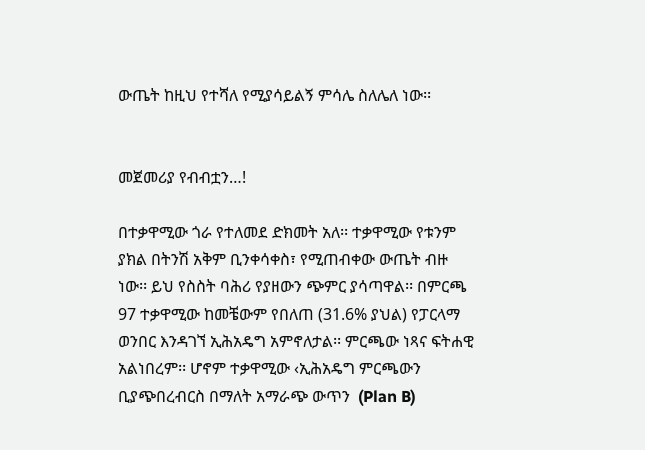ውጤት ከዚህ የተሻለ የሚያሳይልኝ ምሳሌ ስለሌለ ነው፡፡


መጀመሪያ የብብቷን…!

በተቃዋሚው ጎራ የተለመደ ድክመት አለ፡፡ ተቃዋሚው የቱንም ያክል በትንሽ አቅም ቢንቀሳቀስ፣ የሚጠብቀው ውጤት ብዙ ነው፡፡ ይህ የስስት ባሕሪ የያዘውን ጭምር ያሳጣዋል፡፡ በምርጫ 97 ተቃዋሚው ከመቼውም የበለጠ (31.6% ያህል) የፓርላማ ወንበር እንዳገኘ ኢሕአዴግ አምኖለታል፡፡ ምርጫው ነጻና ፍትሐዊ አልነበረም፡፡ ሆኖም ተቃዋሚው ‹ኢሕአዴግ ምርጫውን ቢያጭበረብርስ በማለት አማራጭ ውጥን  (Plan B)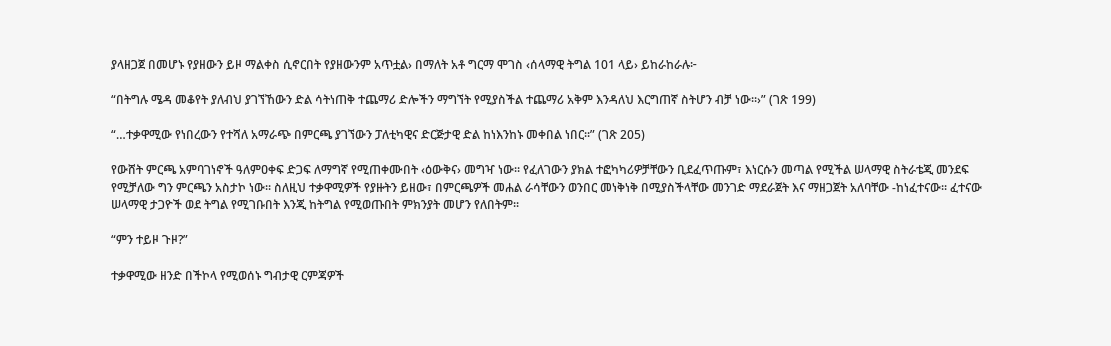ያላዘጋጀ በመሆኑ የያዘውን ይዞ ማልቀስ ሲኖርበት የያዘውንም አጥቷል› በማለት አቶ ግርማ ሞገስ ‹ሰላማዊ ትግል 101 ላይ› ይከራከራሉ፦

“በትግሉ ሜዳ መቆየት ያለብህ ያገኘኸውን ድል ሳትነጠቅ ተጨማሪ ድሎችን ማግኘት የሚያስችል ተጨማሪ አቅም እንዳለህ እርግጠኛ ስትሆን ብቻ ነው፡፡›” (ገጽ 199)

“…ተቃዋሚው የነበረውን የተሻለ አማራጭ በምርጫ ያገኘውን ፓለቲካዊና ድርጅታዊ ድል ከነእንከኑ መቀበል ነበር፡፡” (ገጽ 205)

የውሸት ምርጫ አምባገነኖች ዓለምዐቀፍ ድጋፍ ለማግኛ የሚጠቀሙበት ‹ዕውቅና› መግዣ ነው፡፡ የፈለገውን ያክል ተፎካካሪዎቻቸውን ቢደፈጥጡም፣ እነርሱን መጣል የሚችል ሠላማዊ ስትራቴጂ መንደፍ የሚቻለው ግን ምርጫን አስታኮ ነው፡፡ ስለዚህ ተቃዋሚዎች የያዙትን ይዘው፣ በምርጫዎች መሐል ራሳቸውን ወንበር መነቅነቅ በሚያስችላቸው መንገድ ማደራጀት እና ማዘጋጀት አለባቸው -ከነፈተናው፡፡ ፈተናው ሠላማዊ ታጋዮች ወደ ትግል የሚገቡበት እንጂ ከትግል የሚወጡበት ምክንያት መሆን የለበትም፡፡

“ምን ተይዞ ጉዞ?”

ተቃዋሚው ዘንድ በችኮላ የሚወሰኑ ግብታዊ ርምጃዎች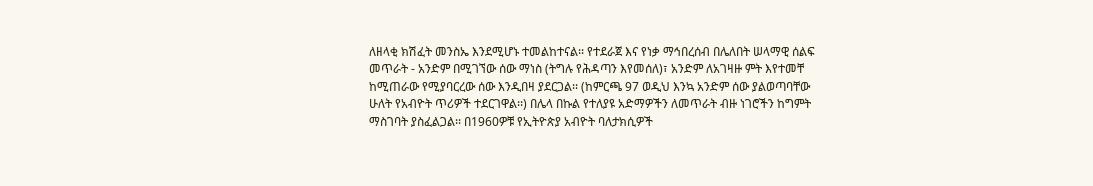ለዘላቂ ክሽፈት መንስኤ እንደሚሆኑ ተመልከተናል፡፡ የተደራጀ እና የነቃ ማኅበረሰብ በሌለበት ሠላማዊ ሰልፍ መጥራት - አንድም በሚገኘው ሰው ማነስ (ትግሉ የሕዳጣን እየመሰለ)፣ አንድም ለአገዛዙ ምት እየተመቸ ከሚጠራው የሚያባርረው ሰው እንዲበዛ ያደርጋል፡፡ (ከምርጫ 97 ወዲህ እንኳ አንድም ሰው ያልወጣባቸው ሁለት የአብዮት ጥሪዎች ተደርገዋል፡፡) በሌላ በኩል የተለያዩ አድማዎችን ለመጥራት ብዙ ነገሮችን ከግምት ማስገባት ያስፈልጋል፡፡ በ1960ዎቹ የኢትዮጵያ አብዮት ባለታክሲዎች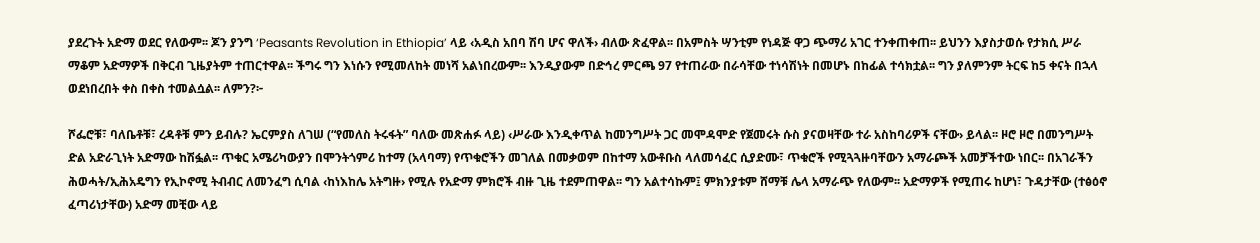ያደረጉት አድማ ወደር የለውም፡፡ ጆን ያንግ ‘Peasants Revolution in Ethiopia’ ላይ ‹አዲስ አበባ ሽባ ሆና ዋለች› ብለው ጽፈዋል፡፡ በአምስት ሣንቲም የነዳጅ ዋጋ ጭማሪ አገር ተንቀጠቀጠ፡፡ ይህንን እያስታወሱ የታክሲ ሥራ ማቆም አድማዎች በቅርብ ጊዜያትም ተጠርተዋል፡፡ ችግሩ ግን እነሱን የሚመለከት መነሻ አልነበረውም፡፡ እንዲያውም በድኅረ ምርጫ 97 የተጠራው በራሳቸው ተነሳሽነት በመሆኑ በከፊል ተሳክቷል፡፡ ግን ያለምንም ትርፍ ከ5 ቀናት በኋላ ወደነበረበት ቀስ በቀስ ተመልሷል፡፡ ለምን?፦

ሾፌሮቹ፣ ባለቤቶቹ፣ ረዳቶቹ ምን ይብሉ? ኤርምያስ ለገሠ (“የመለስ ትሩፋት” ባለው መጽሐፉ ላይ) ‹ሥራው እንዲቀጥል ከመንግሥት ጋር መሞዳሞድ የጀመሩት ሱስ ያናወዛቸው ተራ አስከባሪዎች ናቸው› ይላል፡፡ ዞሮ ዞሮ በመንግሥት ድል አድራጊነት አድማው ከሽፏል፡፡ ጥቁር አሜሪካውያን በሞንትጎምሪ ከተማ (አላባማ) የጥቁሮችን መገለል በመቃወም በከተማ አውቶቡስ ላለመሳፈር ሲያድሙ፣ ጥቁሮች የሚጓጓዙባቸውን አማራጮች አመቻችተው ነበር፡፡ በአገራችን ሕወሓት/ኢሕአዴግን የኢኮኖሚ ትብብር ለመንፈግ ሲባል ‹ከነእከሌ አትግዙ› የሚሉ የአድማ ምክሮች ብዙ ጊዜ ተደምጠዋል፡፡ ግን አልተሳኩም፤ ምክንያቱም ሸማቹ ሌላ አማራጭ የለውም፡፡ አድማዎች የሚጠሩ ከሆነ፣ ጉዳታቸው (ተፅዕኖ ፈጣሪነታቸው) አድማ መቺው ላይ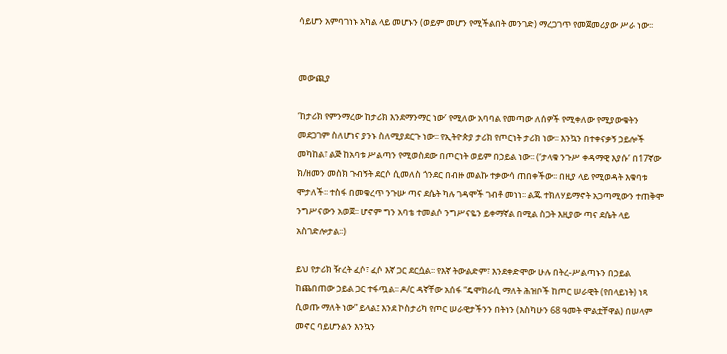ሳይሆን አምባገነኑ አካል ላይ መሆኑን (ወይም መሆን የሚችልበት መንገድ) ማረጋገጥ የመጀመሪያው ሥራ ነው፡፡


መውጪያ

‘ከታሪክ የምንማረው ከታሪክ እንደማንማር ነው’ የሚለው አባባል የመጣው ለሰዎች የሚቀለው የሚያውቁትን መደጋገም ስለሆነና ያንኑ ስለሚያደርጉ ነው፡፡ የኢትዮጵያ ታሪክ የጦርነት ታሪክ ነው፡፡ እንኳን በተቀናቃኝ ኃይሎች መካከል፣ ልጅ ከአባቱ ሥልጣን የሚወስደው በጦርነት ወይም በኃይል ነው፡፡ (‘ታላቁ ንጉሥ ቀዳማዊ እያሱ’ በ17ኛው ክ/ዘመን መስክ ጉብኝት ደርሶ ሲመለስ ጎንደር በብዙ መልኩ ተቃውሳ ጠበቀችው፡፡ በዚያ ላይ የሚወዳት እቁባቱ ሞታለች፡፡ ተስፋ በመቁረጥ ንጉሡ ጣና ደሴት ካሉ ገዳሞች ገብቶ መነነ፡፡ ልጁ ተክለሃይማኖት አጋጣሚውን ተጠቅሞ ንግሥናውን አወጀ፡፡ ሆኖም ግን አባቴ ተመልሶ ንግሥናዬን ይቀማኛል በሚል ስጋት እዚያው ጣና ደሴት ላይ አስገድሎታል፡፡)

ይህ የታሪክ ዥረት ፈሶ፣ ፈሶ እኛ ጋር ደርሷል፡፡ የእኛ ትውልድም፣ እንደቀድሞው ሁሉ በትረ-ሥልጣኑን በኃይል ከጨበጠው ኃይል ጋር ተፋጧል፡፡ ዶ/ር ዳኛቸው አሰፋ “ዴሞክራሲ ማለት ሕዝቦች ከጦር ሠራዊት (የበላይነት) ነጻ ሲወጡ ማለት ነው” ይላል፤ እንደ ኮስታሪካ የጦር ሠራዊታችንን በትነን (እስካሁን 68 ዓመት ሞልቷቸዋል) በሠላም መኖር ባይሆንልን እንኳን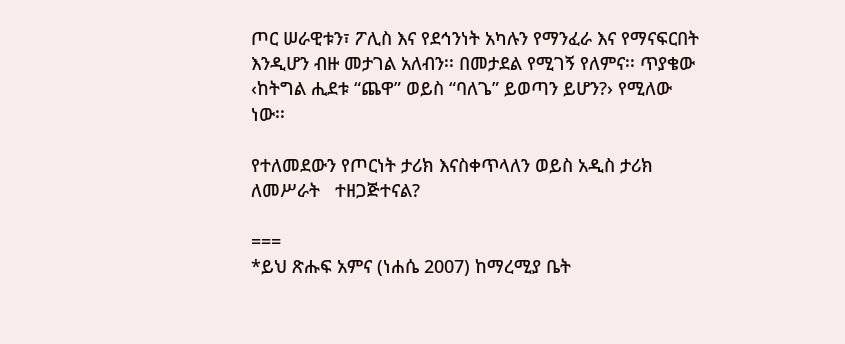ጦር ሠራዊቱን፣ ፖሊስ እና የደኅንነት አካሉን የማንፈራ እና የማናፍርበት እንዲሆን ብዙ መታገል አለብን፡፡ በመታደል የሚገኝ የለምና፡፡ ጥያቄው ‹ከትግል ሒደቱ “ጨዋ” ወይስ “ባለጌ” ይወጣን ይሆን?› የሚለው ነው፡፡

የተለመደውን የጦርነት ታሪክ እናስቀጥላለን ወይስ አዲስ ታሪክ ለመሥራት   ተዘጋጅተናል?

===
*ይህ ጽሑፍ አምና (ነሐሴ 2007) ከማረሚያ ቤት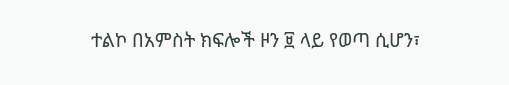ተልኮ በአምስት ክፍሎች ዞን ፱ ላይ የወጣ ሲሆን፣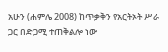አሁን (ሐምሌ 2008) ከጥቃቅን የአርትኦት ሥራ ጋር በድጋሚ ተጠቅልሎ ነው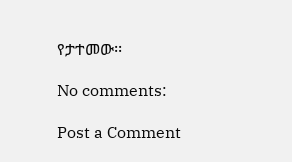የታተመው፡፡

No comments:

Post a Comment